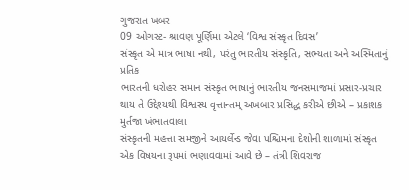ગુજરાત ખબર
09 ઓગસ્ટ- શ્રાવણ પૂર્ણિમા એટલે ‘વિશ્વ સંસ્કૃત દિવસ’
સંસ્કૃત એ માત્ર ભાષા નથી, પરંતુ ભારતીય સંસ્કૃતિ, સભ્યતા અને અસ્મિતાનું પ્રતિક
ભારતની ધરોહર સમાન સંસ્કૃત ભાષાનું ભારતીય જનસમાજમાં પ્રસાર-પ્રચાર થાય તે ઉદ્દેશ્યથી વિશ્વસ્ય વૃત્તાન્તમ્ અખબાર પ્રસિદ્ધ કરીએ છીએ – પ્રકાશક મુર્તજા ખંભાતવાલા
સંસ્કૃતની મહત્તા સમજીને આયર્લેન્ડ જેવા પશ્ચિમના દેશોની શાળામાં સંસ્કૃત એક વિષયના રૂપમાં ભણાવવામાં આવે છે – તંત્રી શિવરાજ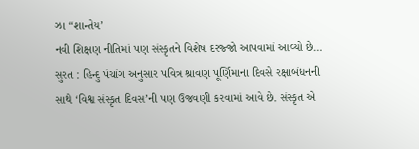ઝા “શાન્તેય’
નવી શિક્ષણ નીતિમાં પણ સંસ્કૃતને વિશેષ દરજ્જો આપવામાં આવ્યો છે…
સુરત : હિન્દુ પંચાંગ અનુસાર પવિત્ર શ્રાવણ પૂર્ણિમાના દિવસે રક્ષાબંધનની સાથે ‘વિશ્વ સંસ્કૃત દિવસ’ની પણ ઉજવણી કરવામાં આવે છે. સંસ્કૃત એ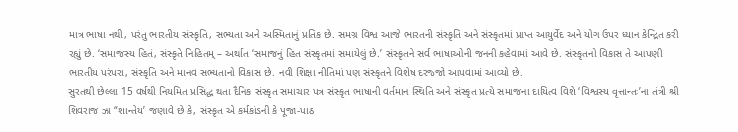માત્ર ભાષા નથી, પરંતુ ભારતીય સંસ્કૃતિ, સભ્યતા અને અસ્મિતાનું પ્રતિક છે. સમગ્ર વિશ્વ આજે ભારતની સંસ્કૃતિ અને સંસ્કૃતમાં પ્રાપ્ત આયુર્વેદ અને યોગ ઉપર ધ્યાન કેન્દ્રિત કરી રહ્યું છે. ‘સમાજસ્ય હિતં, સંસ્કૃતે નિહિતમ્ – અર્થાત ‘સમાજનું હિત સંસ્કૃતમાં સમાયેલું છે.’ સંસ્કૃતને સર્વ ભાષાઓની જનની કહેવામાં આવે છે. સંસ્કૃતનો વિકાસ તે આપણી ભારતીય પરંપરા, સંસ્કૃતિ અને માનવ સભ્યતાનો વિકાસ છે. નવી શિક્ષા નીતિમાં પણ સંસ્કૃતને વિશેષ દરજ્જો આપવામાં આવ્યો છે.
સુરતથી છેલ્લા 15 વર્ષથી નિયમિત પ્રસિદ્ધ થતા દૈનિક સંસ્કૃત સમાચાર પત્ર સંસ્કૃત ભાષાની વર્તમાન સ્થિતિ અને સંસ્કૃત પ્રત્યે સમાજના દાયિત્વ વિશે ‘વિશ્વસ્ય વૃત્તાન્તઃ’ના તંત્રી શ્રી શિવરાજ ઝા “શાન્તેય’ જણાવે છે કે, સંસ્કૃત એ કર્મકાંડની કે પૂજા-પાઠ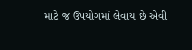માટે જ ઉપયોગમાં લેવાય છે એવી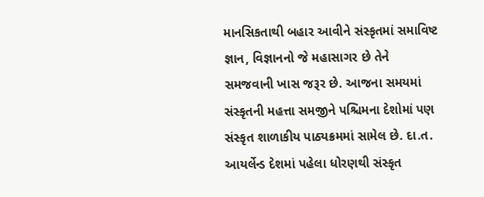માનસિકતાથી બહાર આવીને સંસ્કૃતમાં સમાવિષ્ટ જ્ઞાન, વિજ્ઞાનનો જે મહાસાગર છે તેને સમજવાની ખાસ જરૂર છે. આજના સમયમાં સંસ્કૃતની મહત્તા સમજીને પશ્ચિમના દેશોમાં પણ સંસ્કૃત શાળાકીય પાઠ્યક્રમમાં સામેલ છે. દા.ત. આયર્લેન્ડ દેશમાં પહેલા ધોરણથી સંસ્કૃત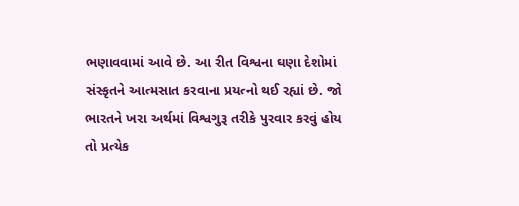ભણાવવામાં આવે છે. આ રીત વિશ્વના ઘણા દેશોમાં સંસ્કૃતને આત્મસાત કરવાના પ્રયત્નો થઈ રહ્યાં છે. જો ભારતને ખરા અર્થમાં વિશ્વગુરૂ તરીકે પુરવાર કરવું હોય તો પ્રત્યેક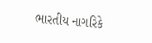ભારતીય નાગરિકે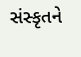સંસ્કૃતને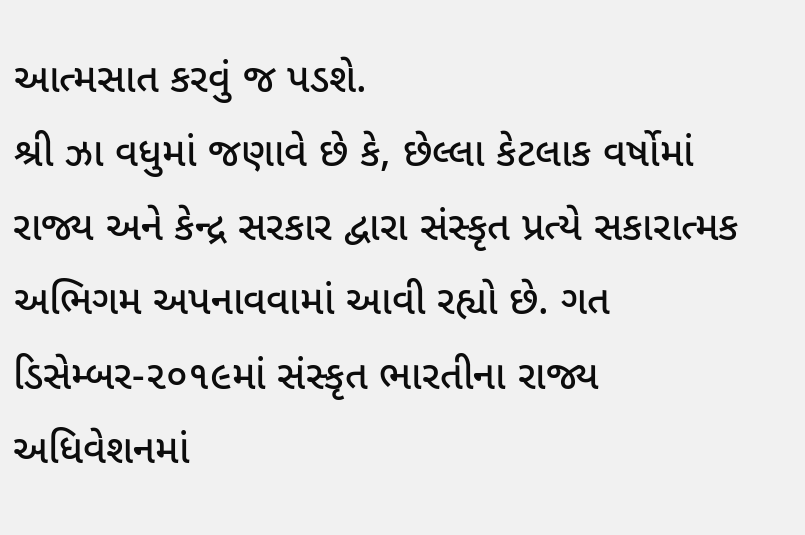આત્મસાત કરવું જ પડશે.
શ્રી ઝા વધુમાં જણાવે છે કે, છેલ્લા કેટલાક વર્ષોમાં રાજ્ય અને કેન્દ્ર સરકાર દ્વારા સંસ્કૃત પ્રત્યે સકારાત્મક અભિગમ અપનાવવામાં આવી રહ્યો છે. ગત ડિસેમ્બર-૨૦૧૯માં સંસ્કૃત ભારતીના રાજ્ય અધિવેશનમાં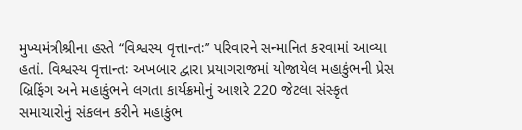મુખ્યમંત્રીશ્રીના હસ્તે “વિશ્વસ્ય વૃત્તાન્તઃ’’ પરિવારને સન્માનિત કરવામાં આવ્યા હતાં. વિશ્વસ્ય વૃત્તાન્તઃ અખબાર દ્વારા પ્રયાગરાજમાં યોજાયેલ મહાકુંભની પ્રેસ બ્રિફિંગ અને મહાકુંભને લગતા કાર્યક્રમોનું આશરે 220 જેટલા સંસ્કૃત સમાચારોનું સંકલન કરીને મહાકુંભ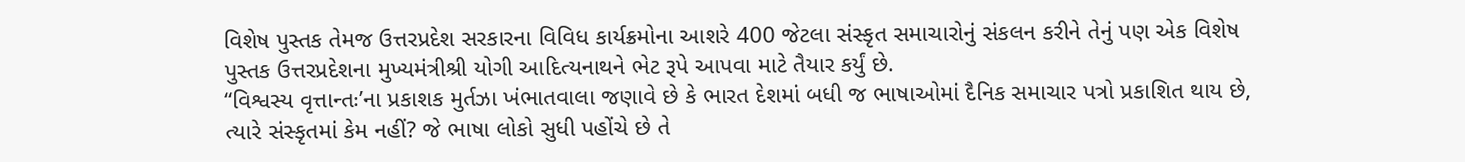વિશેષ પુસ્તક તેમજ ઉત્તરપ્રદેશ સરકારના વિવિધ કાર્યક્રમોના આશરે 400 જેટલા સંસ્કૃત સમાચારોનું સંકલન કરીને તેનું પણ એક વિશેષ પુસ્તક ઉત્તરપ્રદેશના મુખ્યમંત્રીશ્રી યોગી આદિત્યનાથને ભેટ રૂપે આપવા માટે તૈયાર કર્યું છે.
“વિશ્વસ્ય વૃત્તાન્તઃ’ના પ્રકાશક મુર્તઝા ખંભાતવાલા જણાવે છે કે ભારત દેશમાં બધી જ ભાષાઓમાં દૈનિક સમાચાર પત્રો પ્રકાશિત થાય છે, ત્યારે સંસ્કૃતમાં કેમ નહીં? જે ભાષા લોકો સુધી પહોંચે છે તે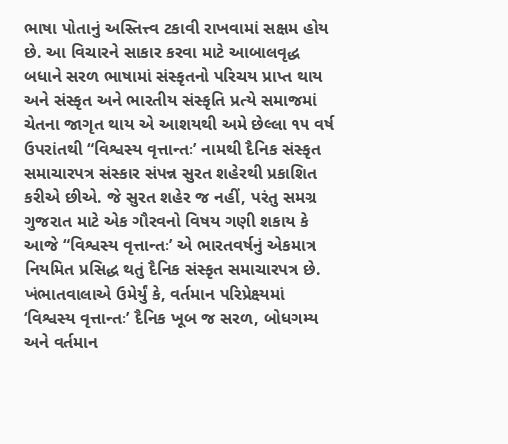ભાષા પોતાનું અસ્તિત્ત્વ ટકાવી રાખવામાં સક્ષમ હોય છે. આ વિચારને સાકાર કરવા માટે આબાલવૃદ્ધ બધાને સરળ ભાષામાં સંસ્કૃતનો પરિચય પ્રાપ્ત થાય અને સંસ્કૃત અને ભારતીય સંસ્કૃતિ પ્રત્યે સમાજમાં ચેતના જાગૃત થાય એ આશયથી અમે છેલ્લા ૧૫ વર્ષ ઉપરાંતથી “વિશ્વસ્ય વૃત્તાન્તઃ’ નામથી દૈનિક સંસ્કૃત સમાચારપત્ર સંસ્કાર સંપન્ન સુરત શહેરથી પ્રકાશિત કરીએ છીએ. જે સુરત શહેર જ નહીં, પરંતુ સમગ્ર ગુજરાત માટે એક ગૌરવનો વિષય ગણી શકાય કે આજે “વિશ્વસ્ય વૃત્તાન્તઃ’ એ ભારતવર્ષનું એકમાત્ર નિયમિત પ્રસિદ્ધ થતું દૈનિક સંસ્કૃત સમાચારપત્ર છે.
ખંભાતવાલાએ ઉમેર્યું કે, વર્તમાન પરિપ્રેક્ષ્યમાં ‘વિશ્વસ્ય વૃત્તાન્તઃ’ દૈનિક ખૂબ જ સરળ, બોધગમ્ય અને વર્તમાન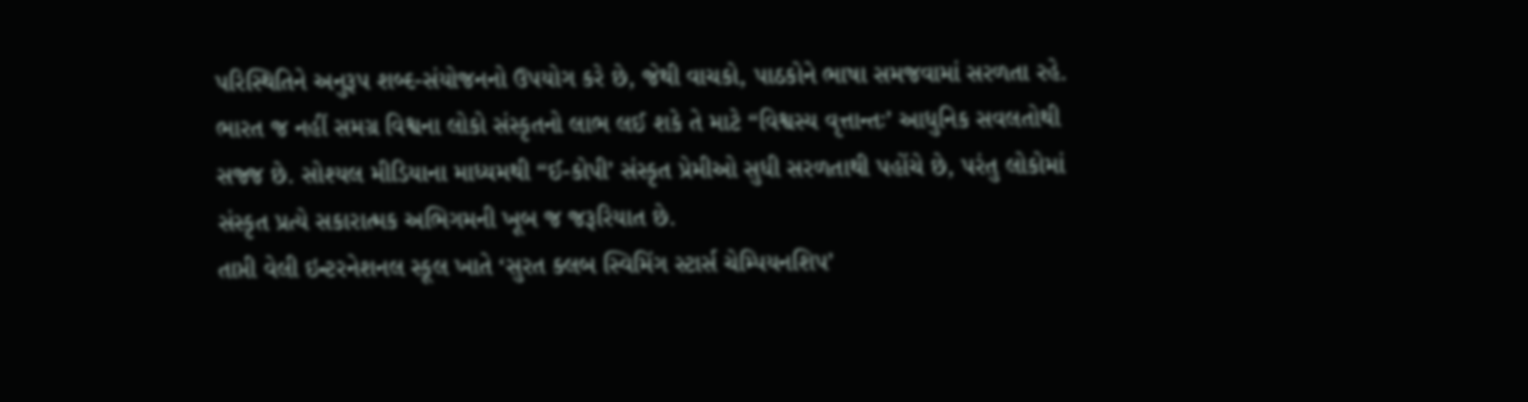પરિસ્થિતિને અનુરૂપ શબ્દ-સંયોજનનો ઉપયોગ કરે છે, જેથી વાચકો, પાઠકોને ભાષા સમજવામાં સરળતા રહે. ભારત જ નહીં સમગ્ર વિશ્વના લોકો સંસ્કૃતનો લાભ લઈ શકે તે માટે “વિશ્વસ્ય વૃત્તાન્તઃ’ આધુનિક સવલતોથી સજ્જ છે. સોશ્યલ મીડિયાના માધ્યમથી “ઈ-કોપી’ સંસ્કૃત પ્રેમીઓ સુધી સરળતાથી પહોંચે છે, પરંતુ લોકોમાં સંસ્કૃત પ્રત્યે સકારાત્મક અભિગમની ખૂબ જ જરૂરિયાત છે.
તાપ્તી વેલી ઇન્ટરનેશનલ સ્કૂલ ખાતે ‘સુરત ક્લબ સ્વિમિંગ સ્ટાર્સ ચેમ્પિયનશિપ’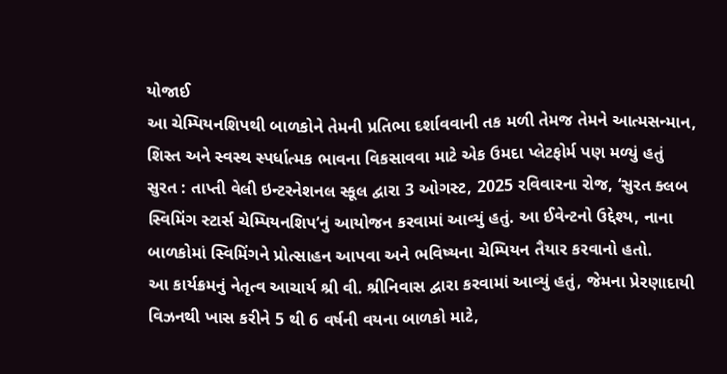યોજાઈ
આ ચેમ્પિયનશિપથી બાળકોને તેમની પ્રતિભા દર્શાવવાની તક મળી તેમજ તેમને આત્મસન્માન, શિસ્ત અને સ્વસ્થ સ્પર્ધાત્મક ભાવના વિકસાવવા માટે એક ઉમદા પ્લેટફોર્મ પણ મળ્યું હતું
સુરત : તાપ્તી વેલી ઇન્ટરનેશનલ સ્કૂલ દ્વારા 3 ઓગસ્ટ, 2025 રવિવારના રોજ, ‘સુરત ક્લબ સ્વિમિંગ સ્ટાર્સ ચેમ્પિયનશિપ’નું આયોજન કરવામાં આવ્યું હતું. આ ઈવેન્ટનો ઉદ્દેશ્ય, નાના બાળકોમાં સ્વિમિંગને પ્રોત્સાહન આપવા અને ભવિષ્યના ચેમ્પિયન તૈયાર કરવાનો હતો.
આ કાર્યક્રમનું નેતૃત્વ આચાર્ય શ્રી વી. શ્રીનિવાસ દ્વારા કરવામાં આવ્યું હતું, જેમના પ્રેરણાદાયી વિઝનથી ખાસ કરીને 5 થી 6 વર્ષની વયના બાળકો માટે,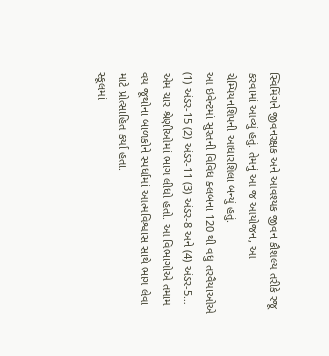સ્વિમિંગને જીવનરક્ષક અને આવશ્યક જીવન કૌશલ્ય તરીકે રજૂ કરવામાં આવ્યું હતું. તેમનું આ જ આયોજન, આ ચેમ્પિયનશિપની આધારશિલા બન્યું હતું.
આ ઇવેન્ટમાં સુરતની વિવિધ ક્લબના 120 થી વધુ તરવૈયાઓએ (1) અંડર-15 (2) અંડર-11 (3) અંડર-8 અને (4) અંડર-5… એમ ચાર શ્રેણીઓમાં ભાગ લીધો હતો. આ વિભાગોએ તમામ વય જૂથોના બાળકોને સ્પર્ધામાં આત્મવિશ્વાસ સાથે ભાગ લેવા માટે પ્રોત્સાહિત કર્યા હતા.
સ્કૂલમાં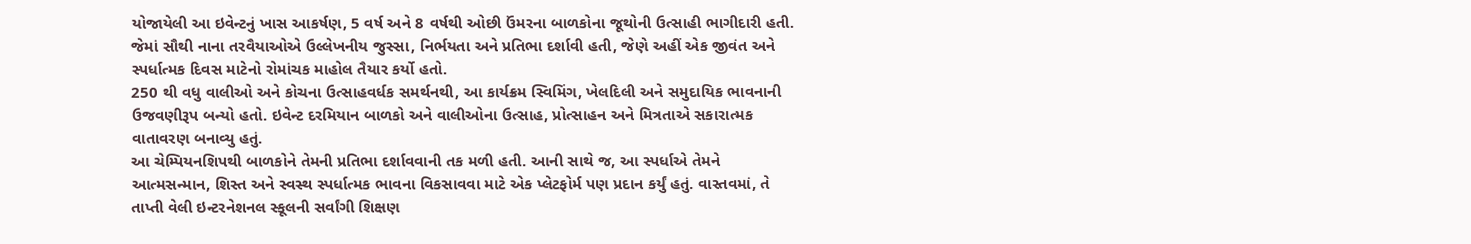યોજાયેલી આ ઇવેન્ટનું ખાસ આકર્ષણ, 5 વર્ષ અને 8 વર્ષથી ઓછી ઉંમરના બાળકોના જૂથોની ઉત્સાહી ભાગીદારી હતી. જેમાં સૌથી નાના તરવૈયાઓએ ઉલ્લેખનીય જુસ્સા, નિર્ભયતા અને પ્રતિભા દર્શાવી હતી, જેણે અહીં એક જીવંત અને સ્પર્ધાત્મક દિવસ માટેનો રોમાંચક માહોલ તૈયાર કર્યો હતો.
250 થી વધુ વાલીઓ અને કોચના ઉત્સાહવર્ધક સમર્થનથી, આ કાર્યક્રમ સ્વિમિંગ, ખેલદિલી અને સમુદાયિક ભાવનાની ઉજવણીરૂપ બન્યો હતો. ઇવેન્ટ દરમિયાન બાળકો અને વાલીઓના ઉત્સાહ, પ્રોત્સાહન અને મિત્રતાએ સકારાત્મક વાતાવરણ બનાવ્યુ હતું.
આ ચેમ્પિયનશિપથી બાળકોને તેમની પ્રતિભા દર્શાવવાની તક મળી હતી. આની સાથે જ, આ સ્પર્ધાએ તેમને આત્મસન્માન, શિસ્ત અને સ્વસ્થ સ્પર્ધાત્મક ભાવના વિકસાવવા માટે એક પ્લેટફોર્મ પણ પ્રદાન કર્યું હતું. વાસ્તવમાં, તે તાપ્તી વેલી ઇન્ટરનેશનલ સ્કૂલની સર્વાંગી શિક્ષણ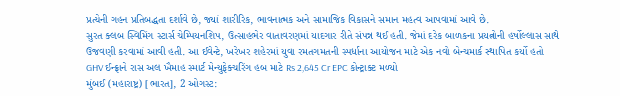પ્રત્યેની ગહન પ્રતિબદ્ધતા દર્શાવે છે, જ્યાં શારીરિક, ભાવનાત્મક અને સામાજિક વિકાસને સમાન મહત્વ આપવામાં આવે છે.
સુરત ક્લબ સ્વિમિંગ સ્ટાર્સ ચેમ્પિયનશિપ, ઉત્સાહભેર વાતાવરણમાં યાદગાર રીતે સંપન્ન થઈ હતી. જેમાં દરેક બાળકના પ્રયત્નોની હર્ષોલ્લાસ સાથે ઉજવણી કરવામાં આવી હતી. આ ઈવેન્ટે, ખરેખર શહેરમાં યુવા રમતગમતની સ્પર્ધાના આયોજન માટે એક નવો બેન્ચમાર્ક સ્થાપિત કર્યો હતો
GHV ઈન્ફ્રાને રાસ અલ ખૈમાહ સ્માર્ટ મેન્યુફેક્ચરિંગ હબ માટે Rs 2,645 Cr EPC કોન્ટ્રાક્ટ મળ્યો
મુંબઈ (મહારાષ્ટ્ર) [ભારત], 2 ઓગસ્ટ: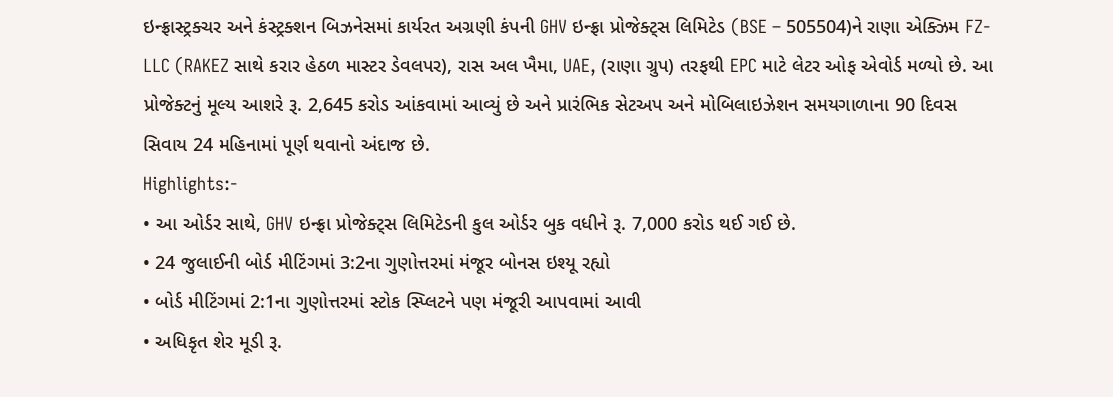ઇન્ફ્રાસ્ટ્રક્ચર અને કંસ્ટ્રક્શન બિઝનેસમાં કાર્યરત અગ્રણી કંપની GHV ઇન્ફ્રા પ્રોજેક્ટ્સ લિમિટેડ (BSE – 505504)ને રાણા એક્ઝિમ FZ-LLC (RAKEZ સાથે કરાર હેઠળ માસ્ટર ડેવલપર), રાસ અલ ખૈમા, UAE, (રાણા ગ્રુપ) તરફથી EPC માટે લેટર ઓફ એવોર્ડ મળ્યો છે. આ પ્રોજેક્ટનું મૂલ્ય આશરે રૂ. 2,645 કરોડ આંકવામાં આવ્યું છે અને પ્રારંભિક સેટઅપ અને મોબિલાઇઝેશન સમયગાળાના 90 દિવસ સિવાય 24 મહિનામાં પૂર્ણ થવાનો અંદાજ છે.
Highlights:-
• આ ઓર્ડર સાથે, GHV ઇન્ફ્રા પ્રોજેક્ટ્સ લિમિટેડની કુલ ઓર્ડર બુક વધીને રૂ. 7,000 કરોડ થઈ ગઈ છે.
• 24 જુલાઈની બોર્ડ મીટિંગમાં 3:2ના ગુણોત્તરમાં મંજૂર બોનસ ઇશ્યૂ રહ્યો
• બોર્ડ મીટિંગમાં 2:1ના ગુણોત્તરમાં સ્ટોક સ્પ્લિટને પણ મંજૂરી આપવામાં આવી
• અધિકૃત શેર મૂડી રૂ.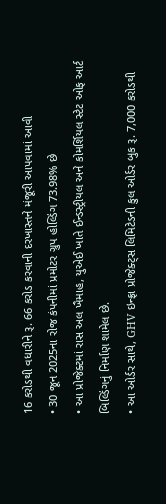16 કરોડથી વધારીને રૂ. 66 કરોડ કરવાની દરખાસ્તને મંજૂરી આપવામાં આવી
• 30 જૂન 2025ના રોજ કંપનીમાં પ્રમોટર ગ્રુપ હોલ્ડિંગ 73.98% છે
• આ પ્રોજેક્ટમાં રાસ અલ ખૈમાહ, યુએઈ ખાતે ઈન્ડસ્ટ્રીયલ અને કોમર્શિયલ સ્ટેટ ઓફ આર્ટ બિલ્ડિંગનું નિર્માણ શામેલ છે.
• આ ઓર્ડર સાથે, GHV ઇન્ફ્રા પ્રોજેક્ટ્સ લિમિટેડની કુલ ઓર્ડર બુક રૂ. 7,000 કરોડથી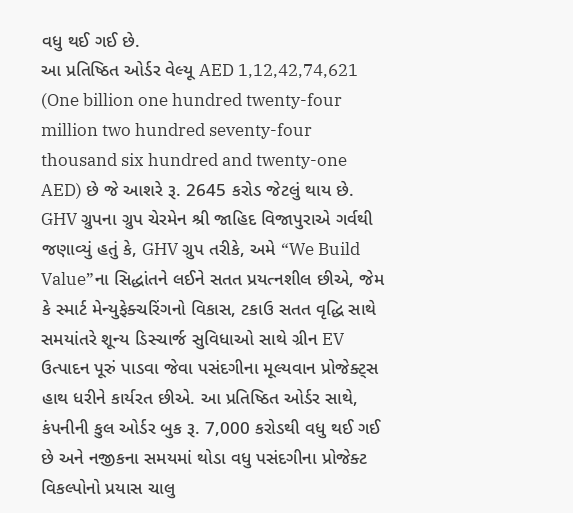વધુ થઈ ગઈ છે.
આ પ્રતિષ્ઠિત ઓર્ડર વેલ્યૂ AED 1,12,42,74,621 (One billion one hundred twenty-four million two hundred seventy-four thousand six hundred and twenty-one AED) છે જે આશરે રૂ. 2645 કરોડ જેટલું થાય છે.
GHV ગ્રુપના ગ્રુપ ચેરમેન શ્રી જાહિદ વિજાપુરાએ ગર્વથી જણાવ્યું હતું કે, GHV ગ્રુપ તરીકે, અમે “We Build Value”ના સિદ્ધાંતને લઈને સતત પ્રયત્નશીલ છીએ, જેમ કે સ્માર્ટ મેન્યુફેક્ચરિંગનો વિકાસ, ટકાઉ સતત વૃદ્ધિ સાથે સમયાંતરે શૂન્ય ડિસ્ચાર્જ સુવિધાઓ સાથે ગ્રીન EV ઉત્પાદન પૂરું પાડવા જેવા પસંદગીના મૂલ્યવાન પ્રોજેક્ટ્સ હાથ ધરીને કાર્યરત છીએ. આ પ્રતિષ્ઠિત ઓર્ડર સાથે, કંપનીની કુલ ઓર્ડર બુક રૂ. 7,000 કરોડથી વધુ થઈ ગઈ છે અને નજીકના સમયમાં થોડા વધુ પસંદગીના પ્રોજેક્ટ વિકલ્પોનો પ્રયાસ ચાલુ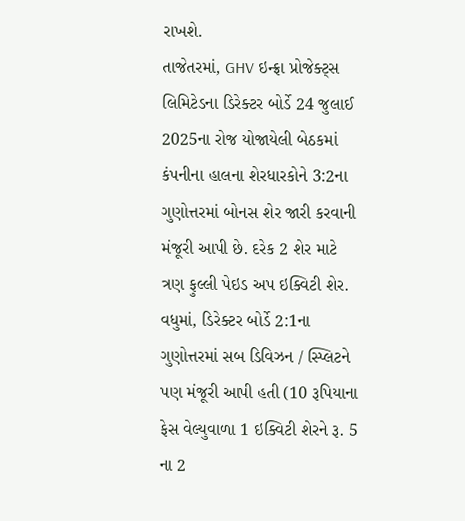રાખશે.
તાજેતરમાં, GHV ઇન્ફ્રા પ્રોજેક્ટ્સ લિમિટેડના ડિરેક્ટર બોર્ડે 24 જુલાઈ 2025ના રોજ યોજાયેલી બેઠકમાં કંપનીના હાલના શેરધારકોને 3:2ના ગુણોત્તરમાં બોનસ શેર જારી કરવાની મંજૂરી આપી છે. દરેક 2 શેર માટે ત્રણ ફુલ્લી પેઇડ અપ ઇક્વિટી શેર. વધુમાં, ડિરેક્ટર બોર્ડે 2:1ના ગુણોત્તરમાં સબ ડિવિઝન / સ્પ્લિટને પણ મંજૂરી આપી હતી (10 રૂપિયાના ફેસ વેલ્યુવાળા 1 ઇક્વિટી શેરને રૂ. 5 ના 2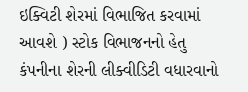ઇક્વિટી શેરમાં વિભાજિત કરવામાં આવશે ) સ્ટોક વિભાજનનો હેતુ કંપનીના શેરની લીક્વીડિટી વધારવાનો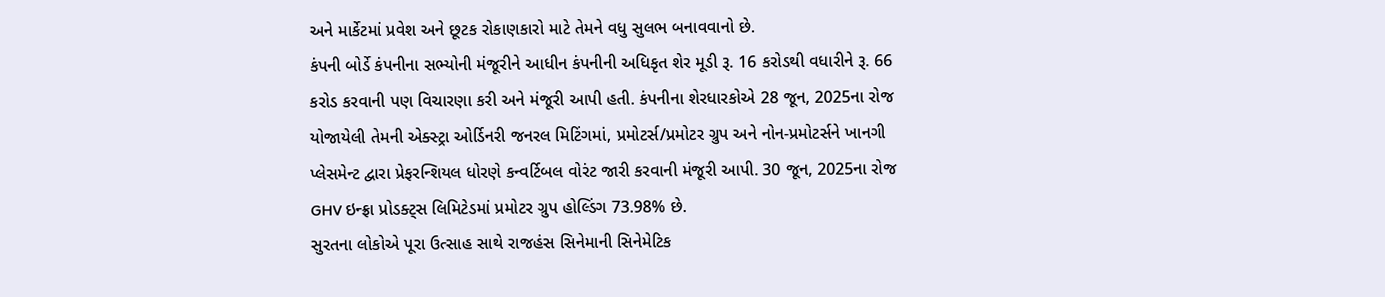અને માર્કેટમાં પ્રવેશ અને છૂટક રોકાણકારો માટે તેમને વધુ સુલભ બનાવવાનો છે.
કંપની બોર્ડે કંપનીના સભ્યોની મંજૂરીને આધીન કંપનીની અધિકૃત શેર મૂડી રૂ. 16 કરોડથી વધારીને રૂ. 66 કરોડ કરવાની પણ વિચારણા કરી અને મંજૂરી આપી હતી. કંપનીના શેરધારકોએ 28 જૂન, 2025ના રોજ યોજાયેલી તેમની એક્સ્ટ્રા ઓર્ડિનરી જનરલ મિટિંગમાં, પ્રમોટર્સ/પ્રમોટર ગ્રુપ અને નોન-પ્રમોટર્સને ખાનગી પ્લેસમેન્ટ દ્વારા પ્રેફરન્શિયલ ધોરણે કન્વર્ટિબલ વોરંટ જારી કરવાની મંજૂરી આપી. 30 જૂન, 2025ના રોજ GHV ઇન્ફ્રા પ્રોડક્ટ્સ લિમિટેડમાં પ્રમોટર ગ્રુપ હોલ્ડિંગ 73.98% છે.
સુરતના લોકોએ પૂરા ઉત્સાહ સાથે રાજહંસ સિનેમાની સિનેમેટિક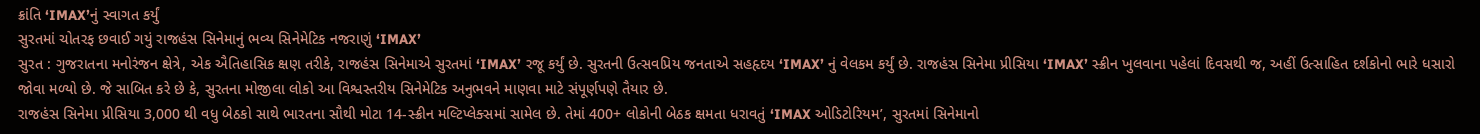ક્રાંતિ ‘IMAX’નું સ્વાગત કર્યું
સુરતમાં ચોતરફ છવાઈ ગયું રાજહંસ સિનેમાનું ભવ્ય સિનેમેટિક નજરાણું ‘IMAX’
સુરત : ગુજરાતના મનોરંજન ક્ષેત્રે, એક ઐતિહાસિક ક્ષણ તરીકે, રાજહંસ સિનેમાએ સુરતમાં ‘IMAX’ રજૂ કર્યું છે. સુરતની ઉત્સવપ્રિય જનતાએ સહહૃદય ‘IMAX’ નું વેલકમ કર્યું છે. રાજહંસ સિનેમા પ્રીસિયા ‘IMAX’ સ્ક્રીન ખુલવાના પહેલાં દિવસથી જ, અહીં ઉત્સાહિત દર્શકોનો ભારે ધસારો જોવા મળ્યો છે. જે સાબિત કરે છે કે, સુરતના મોજીલા લોકો આ વિશ્વસ્તરીય સિનેમેટિક અનુભવને માણવા માટે સંપૂર્ણપણે તૈયાર છે.
રાજહંસ સિનેમા પ્રીસિયા 3,000 થી વધુ બેઠકો સાથે ભારતના સૌથી મોટા 14-સ્ક્રીન મલ્ટિપ્લેક્સમાં સામેલ છે. તેમાં 400+ લોકોની બેઠક ક્ષમતા ધરાવતું ‘IMAX ઓડિટોરિયમ’, સુરતમાં સિનેમાનો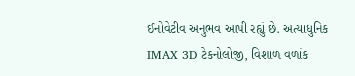ઈનોવેટીવ અનુભવ આપી રહ્યું છે. અત્યાધુનિક IMAX 3D ટેકનોલોજી, વિશાળ વળાંક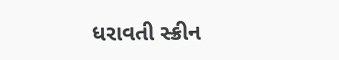ધરાવતી સ્ક્રીન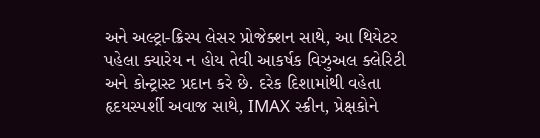અને અલ્ટ્રા-ક્રિસ્પ લેસર પ્રોજેક્શન સાથે, આ થિયેટર પહેલા ક્યારેય ન હોય તેવી આકર્ષક વિઝુઅલ ક્લેરિટી અને કોન્ટ્રાસ્ટ પ્રદાન કરે છે. દરેક દિશામાંથી વહેતા હૃદયસ્પર્શી અવાજ સાથે, IMAX સ્ક્રીન, પ્રેક્ષકોને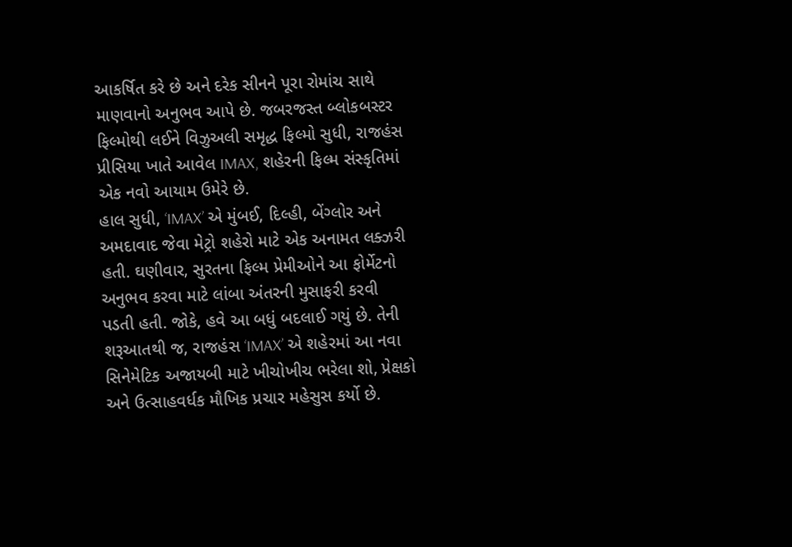આકર્ષિત કરે છે અને દરેક સીનને પૂરા રોમાંચ સાથે માણવાનો અનુભવ આપે છે. જબરજસ્ત બ્લોકબસ્ટર ફિલ્મોથી લઈને વિઝુઅલી સમૃદ્ધ ફિલ્મો સુધી, રાજહંસ પ્રીસિયા ખાતે આવેલ IMAX, શહેરની ફિલ્મ સંસ્કૃતિમાં એક નવો આયામ ઉમેરે છે.
હાલ સુધી, ‘IMAX’ એ મુંબઈ, દિલ્હી, બેંગ્લોર અને અમદાવાદ જેવા મેટ્રો શહેરો માટે એક અનામત લક્ઝરી હતી. ઘણીવાર, સુરતના ફિલ્મ પ્રેમીઓને આ ફોર્મેટનો અનુભવ કરવા માટે લાંબા અંતરની મુસાફરી કરવી પડતી હતી. જોકે, હવે આ બધું બદલાઈ ગયું છે. તેની શરૂઆતથી જ, રાજહંસ ‘IMAX’ એ શહેરમાં આ નવા સિનેમેટિક અજાયબી માટે ખીચોખીચ ભરેલા શો, પ્રેક્ષકો અને ઉત્સાહવર્ધક મૌખિક પ્રચાર મહેસુસ કર્યો છે.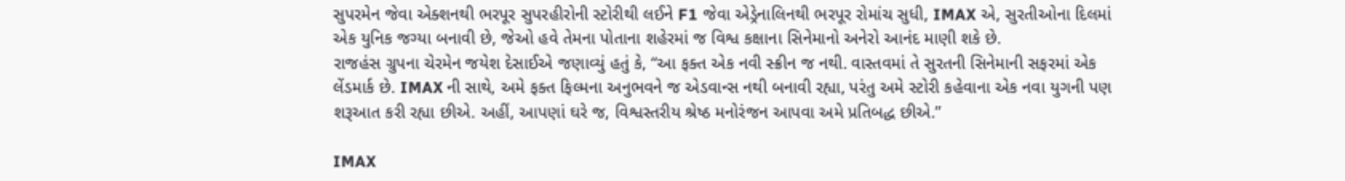સુપરમેન જેવા એક્શનથી ભરપૂર સુપરહીરોની સ્ટોરીથી લઈને F1 જેવા એડ્રેનાલિનથી ભરપૂર રોમાંચ સુધી, IMAX એ, સુરતીઓના દિલમાં એક યુનિક જગ્યા બનાવી છે, જેઓ હવે તેમના પોતાના શહેરમાં જ વિશ્વ કક્ષાના સિનેમાનો અનેરો આનંદ માણી શકે છે.
રાજહંસ ગ્રુપના ચેરમેન જયેશ દેસાઈએ જણાવ્યું હતું કે, “આ ફક્ત એક નવી સ્ક્રીન જ નથી. વાસ્તવમાં તે સુરતની સિનેમાની સફરમાં એક લેંડમાર્ક છે. IMAX ની સાથે, અમે ફક્ત ફિલ્મના અનુભવને જ એડવાન્સ નથી બનાવી રહ્યા, પરંતુ અમે સ્ટોરી કહેવાના એક નવા યુગની પણ શરૂઆત કરી રહ્યા છીએ. અહીં, આપણાં ઘરે જ, વિશ્વસ્તરીય શ્રેષ્ઠ મનોરંજન આપવા અમે પ્રતિબદ્ધ છીએ.”

IMAX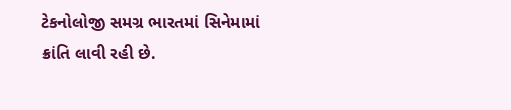ટેકનોલોજી સમગ્ર ભારતમાં સિનેમામાં ક્રાંતિ લાવી રહી છે.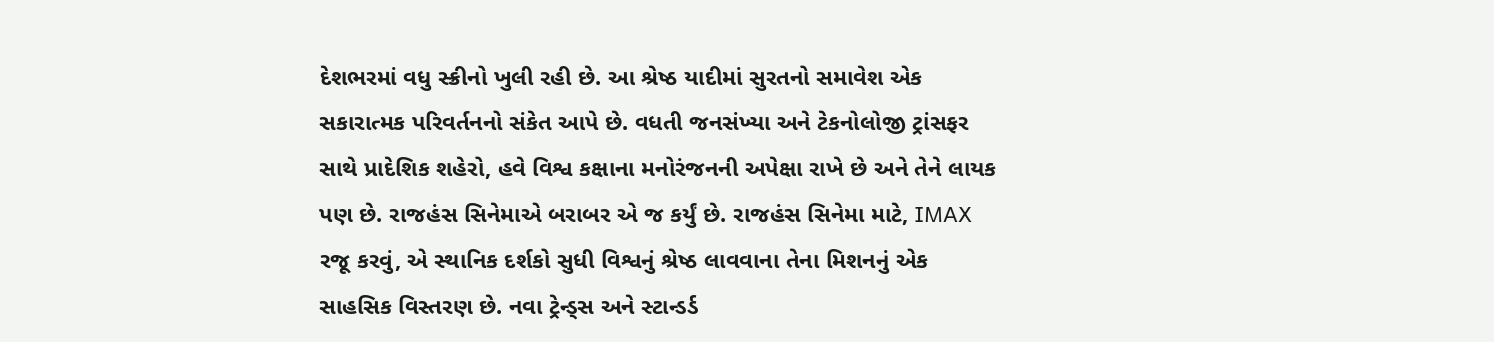દેશભરમાં વધુ સ્ક્રીનો ખુલી રહી છે. આ શ્રેષ્ઠ યાદીમાં સુરતનો સમાવેશ એક સકારાત્મક પરિવર્તનનો સંકેત આપે છે. વધતી જનસંખ્યા અને ટેકનોલોજી ટ્રાંસફર સાથે પ્રાદેશિક શહેરો, હવે વિશ્વ કક્ષાના મનોરંજનની અપેક્ષા રાખે છે અને તેને લાયક પણ છે. રાજહંસ સિનેમાએ બરાબર એ જ કર્યું છે. રાજહંસ સિનેમા માટે, IMAX રજૂ કરવું, એ સ્થાનિક દર્શકો સુધી વિશ્વનું શ્રેષ્ઠ લાવવાના તેના મિશનનું એક સાહસિક વિસ્તરણ છે. નવા ટ્રેન્ડ્સ અને સ્ટાન્ડર્ડ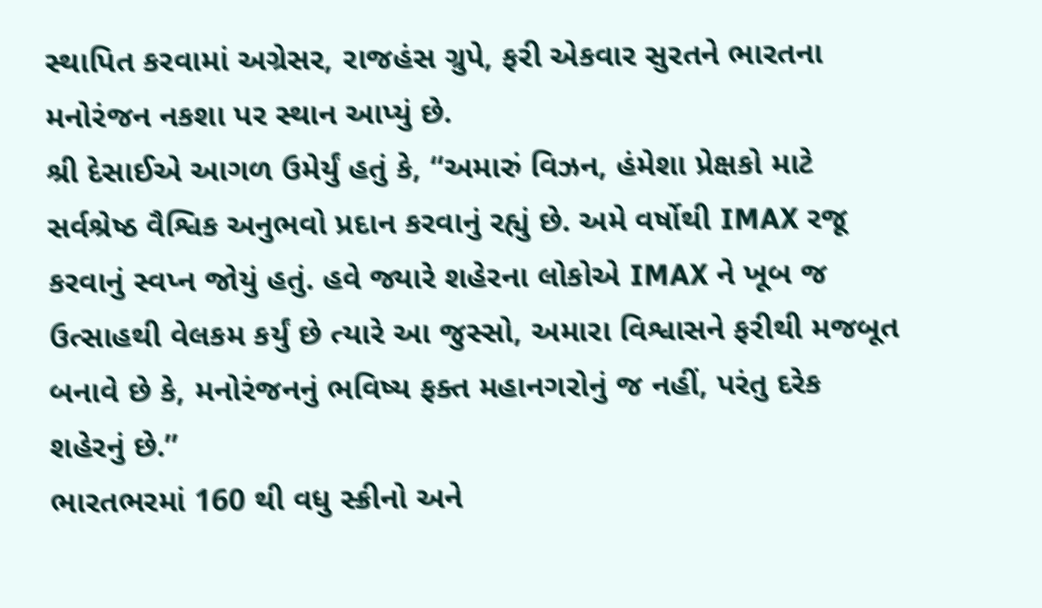સ્થાપિત કરવામાં અગ્રેસર, રાજહંસ ગ્રુપે, ફરી એકવાર સુરતને ભારતના મનોરંજન નકશા પર સ્થાન આપ્યું છે.
શ્રી દેસાઈએ આગળ ઉમેર્યું હતું કે, “અમારું વિઝન, હંમેશા પ્રેક્ષકો માટે સર્વશ્રેષ્ઠ વૈશ્વિક અનુભવો પ્રદાન કરવાનું રહ્યું છે. અમે વર્ષોથી IMAX રજૂ કરવાનું સ્વપ્ન જોયું હતું. હવે જ્યારે શહેરના લોકોએ IMAX ને ખૂબ જ ઉત્સાહથી વેલકમ કર્યું છે ત્યારે આ જુસ્સો, અમારા વિશ્વાસને ફરીથી મજબૂત બનાવે છે કે, મનોરંજનનું ભવિષ્ય ફક્ત મહાનગરોનું જ નહીં, પરંતુ દરેક શહેરનું છે.”
ભારતભરમાં 160 થી વધુ સ્ક્રીનો અને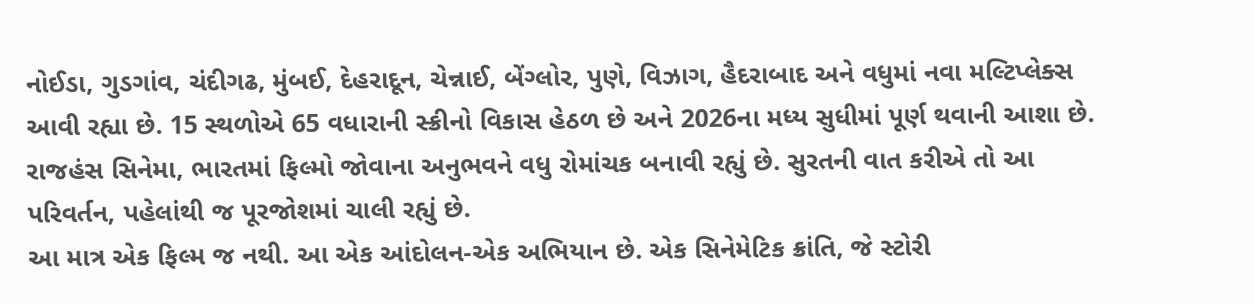નોઈડા, ગુડગાંવ, ચંદીગઢ, મુંબઈ, દેહરાદૂન, ચેન્નાઈ, બેંગ્લોર, પુણે, વિઝાગ, હૈદરાબાદ અને વધુમાં નવા મલ્ટિપ્લેક્સ આવી રહ્યા છે. 15 સ્થળોએ 65 વધારાની સ્ક્રીનો વિકાસ હેઠળ છે અને 2026ના મધ્ય સુધીમાં પૂર્ણ થવાની આશા છે. રાજહંસ સિનેમા, ભારતમાં ફિલ્મો જોવાના અનુભવને વધુ રોમાંચક બનાવી રહ્યું છે. સુરતની વાત કરીએ તો આ પરિવર્તન, પહેલાંથી જ પૂરજોશમાં ચાલી રહ્યું છે.
આ માત્ર એક ફિલ્મ જ નથી. આ એક આંદોલન-એક અભિયાન છે. એક સિનેમેટિક ક્રાંતિ, જે સ્ટોરી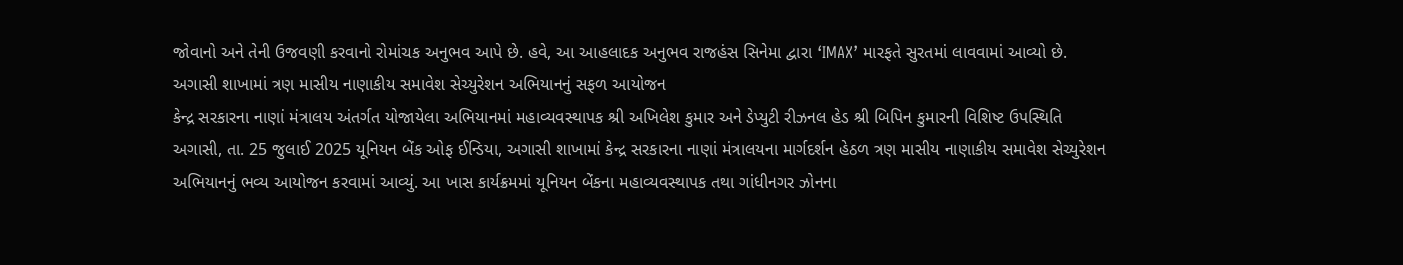જોવાનો અને તેની ઉજવણી કરવાનો રોમાંચક અનુભવ આપે છે. હવે, આ આહલાદક અનુભવ રાજહંસ સિનેમા દ્વારા ‘IMAX’ મારફતે સુરતમાં લાવવામાં આવ્યો છે.
અગાસી શાખામાં ત્રણ માસીય નાણાકીય સમાવેશ સેચ્યુરેશન અભિયાનનું સફળ આયોજન
કેન્દ્ર સરકારના નાણાં મંત્રાલય અંતર્ગત યોજાયેલા અભિયાનમાં મહાવ્યવસ્થાપક શ્રી અખિલેશ કુમાર અને ડેપ્યુટી રીઝનલ હેડ શ્રી બિપિન કુમારની વિશિષ્ટ ઉપસ્થિતિ
અગાસી, તા. 25 જુલાઈ 2025 યૂનિયન બેંક ઓફ ઈન્ડિયા, અગાસી શાખામાં કેન્દ્ર સરકારના નાણાં મંત્રાલયના માર્ગદર્શન હેઠળ ત્રણ માસીય નાણાકીય સમાવેશ સેચ્યુરેશન અભિયાનનું ભવ્ય આયોજન કરવામાં આવ્યું. આ ખાસ કાર્યક્રમમાં યૂનિયન બેંકના મહાવ્યવસ્થાપક તથા ગાંધીનગર ઝોનના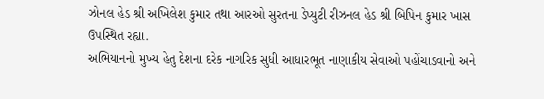ઝોનલ હેડ શ્રી અખિલેશ કુમાર તથા આરઓ સુરતના ડેપ્યુટી રીઝનલ હેડ શ્રી બિપિન કુમાર ખાસ ઉપસ્થિત રહ્યા.
અભિયાનનો મુખ્ય હેતુ દેશના દરેક નાગરિક સુધી આધારભૂત નાણાકીય સેવાઓ પહોંચાડવાનો અને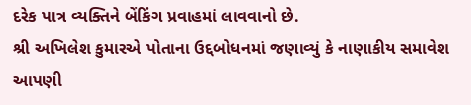દરેક પાત્ર વ્યક્તિને બેંકિંગ પ્રવાહમાં લાવવાનો છે.
શ્રી અખિલેશ કુમારએ પોતાના ઉદ્દબોધનમાં જણાવ્યું કે નાણાકીય સમાવેશ આપણી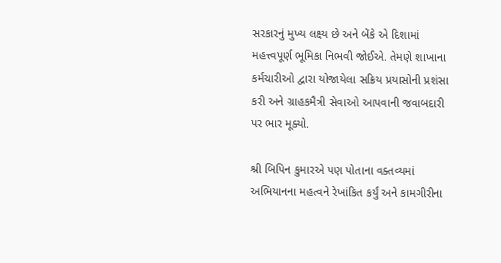સરકારનું મુખ્ય લક્ષ્ય છે અને બેંકે એ દિશામાં મહત્ત્વપૂર્ણ ભૂમિકા નિભવી જોઈએ. તેમણે શાખાના કર્મચારીઓ દ્વારા યોજાયેલા સક્રિય પ્રયાસોની પ્રશંસા કરી અને ગ્રાહકમૈત્રી સેવાઓ આપવાની જવાબદારી પર ભાર મૂક્યો.

શ્રી બિપિન કુમારએ પણ પોતાના વક્તવ્યમાં અભિયાનના મહત્વને રેખાંકિત કર્યું અને કામગીરીના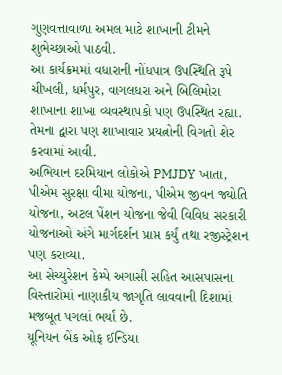ગુણવત્તાવાળા અમલ માટે શાખાની ટીમને શુભેચ્છાઓ પાઠવી.
આ કાર્યક્રમમાં વધારાની નોંધપાત્ર ઉપસ્થિતિ રૂપે ચીખલી, ધર્મપુર, વાગલધરા અને બિલિમોરા શાખાના શાખા વ્યવસ્થાપકો પણ ઉપસ્થિત રહ્યા. તેમના દ્વારા પણ શાખાવાર પ્રયત્નોની વિગતો શેર કરવામાં આવી.
અભિયાન દરમિયાન લોકોએ PMJDY ખાતા, પીએમ સુરક્ષા વીમા યોજના, પીએમ જીવન જ્યોતિ યોજના, અટલ પેંશન યોજના જેવી વિવિધ સરકારી યોજનાઓ અંગે માર્ગદર્શન પ્રાપ્ત કર્યું તથા રજીસ્ટ્રેશન પણ કરાવ્યા.
આ સેચ્યુરેશન કેમ્પે અગાસી સહિત આસપાસના વિસ્તારોમાં નાણાકીય જાગૃતિ લાવવાની દિશામાં મજબૂત પગલાં ભર્યાં છે.
યૂનિયન બેંક ઓફ ઈન્ડિયા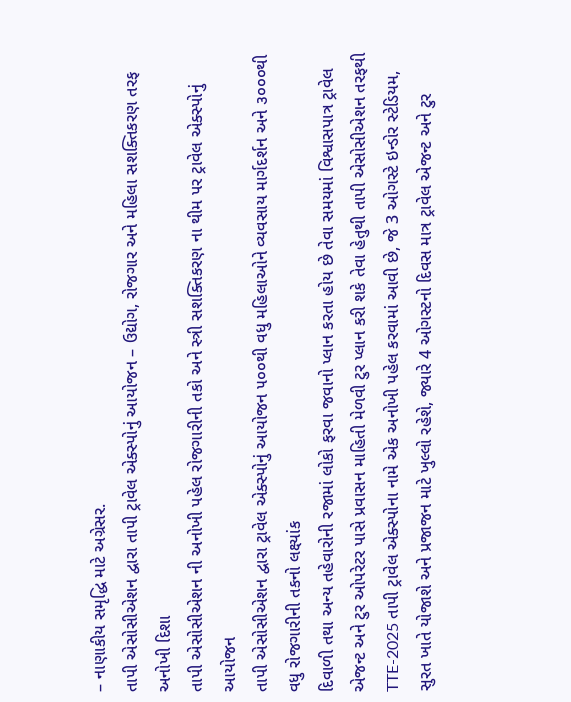– નાણાકીય સમૃદ્ધિ માટે અગ્રેસર.
તાપી એસોસીએશન દ્વારા તાપી ટ્રાવેલ એક્સ્પોનું આયોજન – ઉદ્યોગ, રોજગાર અને મહિલા સશક્તિકરણ તરફ અનોખી દિશા
તાપી એસોસીએશન ની અનોખી પહેલ રોજગારીની તકો અને સ્ત્રી સશક્તિકરણ ના થીમ પર ટ્રાવેલ એક્સ્પોનું આયોજન
તાપી એસોસીએશન દ્વારા ટ્રાવેલ એક્સ્પોનું આયોજન ૫૦૦થી વધુ મહિલાઓને વ્યવસાય માર્ગદર્શન અને ૩૦૦૦થી વધુ રોજગારીની તકનો લક્ષ્યાંક
દિવાળી તથા અન્ય તહેવારોની રજામાં લોકો ફરવા જવાનો પ્લાન કરતા હોય છે તેવા સમયમાં વિશ્વાસપાત્ર ટ્રાવેલ એજન્ટ અને ટુર ઓપરેટર પાસે પ્રવાસન માહિતી મેળવી ટુર પ્લાન કરી શકે તેવા હેતુથી તાપી એસોસીએશન તરફથી TTE-2025 તાપી ટ્રાવેલ એક્સ્પોના નામે એક અનોખી પહેલ કરવામાં આવી છે, જે 3 ઓગસ્ટે ઇન્ડોર સ્ટેડિયમ, સુરત ખાતે યોજાશે અને પ્રજાજન માટે ખુલ્લો રહેશે, જ્યારે 4 ઓગસ્ટનો દિવસ માત્ર ટ્રાવેલ એજન્ટ અને ટુર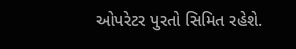ઓપરેટર પુરતો સિમિત રહેશે.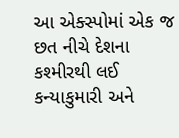આ એક્સ્પોમાં એક જ છત નીચે દેશના કશ્મીરથી લઈ કન્યાકુમારી અને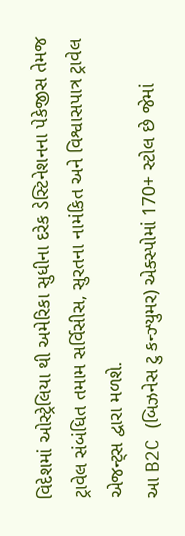વિદેશમાં ઓસ્ટ્રેલિયા થી અમેરિકા સુધીના દરેક ડેસ્ટિનેશનના પેકેજીસ તેમજ ટ્રાવેલ સંબંધિત તમામ સર્વિસીસ, સુરતના નામંકિત અને વિશ્વાસપાત્ર ટ્રાવેલ એજન્ટ્સ દ્વારા મળશે.
આ B2C (બિઝનેસ ટુ કન્ઝ્યુમર) એક્સ્પોમાં 170+ સ્ટોલ છે જેમાં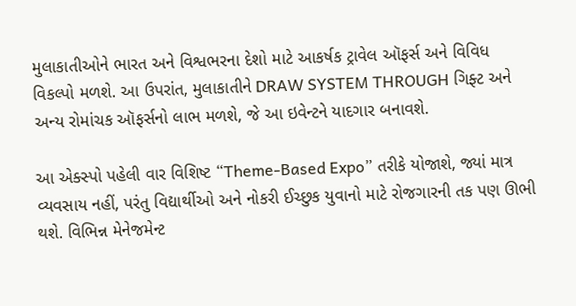મુલાકાતીઓને ભારત અને વિશ્વભરના દેશો માટે આકર્ષક ટ્રાવેલ ઑફર્સ અને વિવિધ વિકલ્પો મળશે. આ ઉપરાંત, મુલાકાતીને DRAW SYSTEM THROUGH ગિફ્ટ અને અન્ય રોમાંચક ઑફર્સનો લાભ મળશે, જે આ ઇવેન્ટને યાદગાર બનાવશે.

આ એક્સ્પો પહેલી વાર વિશિષ્ટ “Theme-Based Expo” તરીકે યોજાશે, જ્યાં માત્ર વ્યવસાય નહીં, પરંતુ વિદ્યાર્થીઓ અને નોકરી ઈચ્છુક યુવાનો માટે રોજગારની તક પણ ઊભી થશે. વિભિન્ન મેનેજમેન્ટ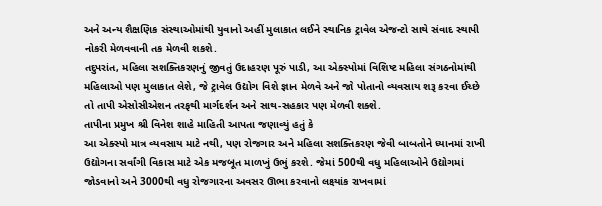અને અન્ય શૈક્ષણિક સંસ્થાઓમાંથી યુવાનો અહીં મુલાકાત લઈને સ્થાનિક ટ્રાવેલ એજન્ટો સાથે સંવાદ સ્થાપી નોકરી મેળવવાની તક મેળવી શકશે.
તદુપરાંત, મહિલા સશક્તિકરણનું જીવતું ઉદાહરણ પૂરું પાડી, આ એક્સ્પોમાં વિશિષ્ટ મહિલા સંગઠનોમાંથી મહિલાઓ પણ મુલાકાત લેશે, જે ટ્રાવેલ ઉદ્યોગ વિશે જ્ઞાન મેળવે અને જો પોતાનો વ્યવસાય શરૂ કરવા ઈચ્છે તો તાપી એસોસીએશન તરફથી માર્ગદર્શન અને સાથ-સહકાર પણ મેળવી શક્શે.
તાપીના પ્રમુખ શ્રી વિનેશ શાહે માહિતી આપતા જણાવ્યું હતું કે
આ એક્સ્પો માત્ર વ્યવસાય માટે નથી, પણ રોજગાર અને મહિલા સશક્તિકરણ જેવી બાબતોને ધ્યાનમાં રાખી ઉદ્યોગના સર્વાંગી વિકાસ માટે એક મજબૂત માળખું ઉભું કરશે. જેમાં 500થી વધુ મહિલાઓને ઉદ્યોગમાં જોડવાનો અને 3000થી વધુ રોજગારના અવસર ઊભા કરવાનો લક્ષ્યાંક રાખવામાં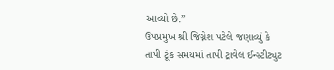આવ્યો છે.”
ઉપપ્રમુખ શ્રી જિગ્નેશ પટેલે જણાવ્યું કે
તાપી ટૂંક સમયમાં તાપી ટ્રાવેલ ઈન્સ્ટીટ્યુટ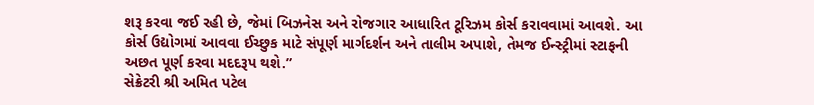શરૂ કરવા જઈ રહી છે, જેમાં બિઝનેસ અને રોજગાર આધારિત ટૂરિઝમ કોર્સ કરાવવામાં આવશે. આ કોર્સ ઉદ્યોગમાં આવવા ઈચ્છુક માટે સંપૂર્ણ માર્ગદર્શન અને તાલીમ અપાશે, તેમજ ઈન્સ્ટ્રીમાં સ્ટાફની અછત પૂર્ણ કરવા મદદરૂપ થશે.”
સેક્રેટરી શ્રી અમિત પટેલ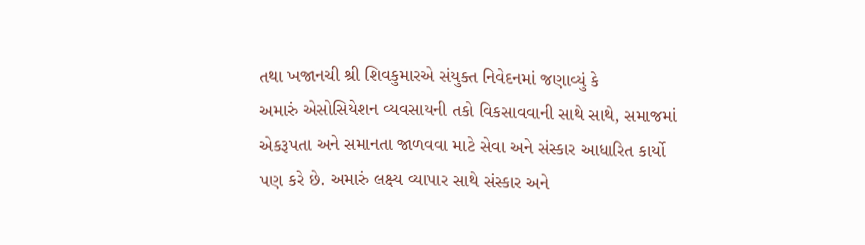તથા ખજાનચી શ્રી શિવકુમારએ સંયુક્ત નિવેદનમાં જણાવ્યું કે
અમારું એસોસિયેશન વ્યવસાયની તકો વિકસાવવાની સાથે સાથે, સમાજમાં એકરૂપતા અને સમાનતા જાળવવા માટે સેવા અને સંસ્કાર આધારિત કાર્યો પણ કરે છે. અમારું લક્ષ્ય વ્યાપાર સાથે સંસ્કાર અને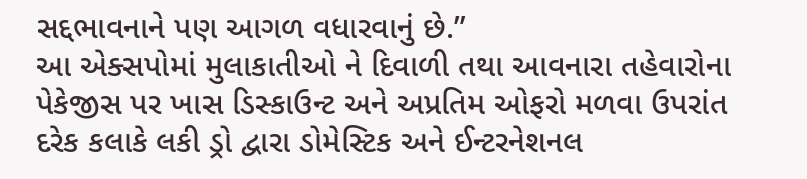સદ્દભાવનાને પણ આગળ વધારવાનું છે.”
આ એક્સપોમાં મુલાકાતીઓ ને દિવાળી તથા આવનારા તહેવારોના પેકેજીસ પર ખાસ ડિસ્કાઉન્ટ અને અપ્રતિમ ઓફરો મળવા ઉપરાંત દરેક કલાકે લકી ડ્રો દ્વારા ડોમેસ્ટિક અને ઈન્ટરનેશનલ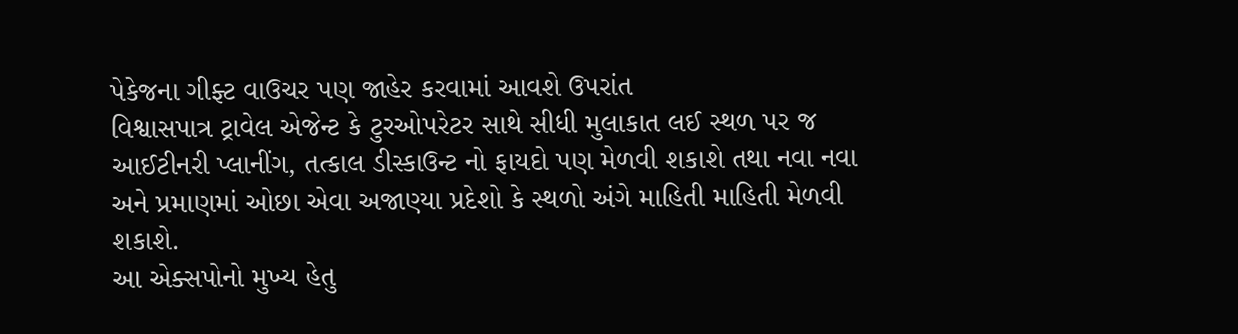પેકેજના ગીફ્ટ વાઉચર પણ જાહેર કરવામાં આવશે ઉપરાંત
વિશ્વાસપાત્ર ટ્રાવેલ એજેન્ટ કે ટુરઓપરેટર સાથે સીધી મુલાકાત લઈ સ્થળ પર જ આઈટીનરી પ્લાનીંગ, તત્કાલ ડીસ્કાઉન્ટ નો ફાયદો પણ મેળવી શકાશે તથા નવા નવા અને પ્રમાણમાં ઓછા એવા અજાણ્યા પ્રદેશો કે સ્થળો અંગે માહિતી માહિતી મેળવી શકાશે.
આ એક્સપોનો મુખ્ય હેતુ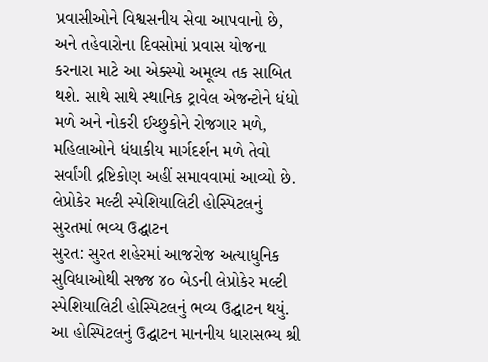પ્રવાસીઓને વિશ્વસનીય સેવા આપવાનો છે, અને તહેવારોના દિવસોમાં પ્રવાસ યોજના કરનારા માટે આ એક્સ્પો અમૂલ્ય તક સાબિત થશે. સાથે સાથે સ્થાનિક ટ્રાવેલ એજન્ટોને ધંધો મળે અને નોકરી ઈચ્છુકોને રોજગાર મળે, મહિલાઓને ધંધાકીય માર્ગદર્શન મળે તેવો સર્વાંગી દ્રષ્ટિકોણ અહીં સમાવવામાં આવ્યો છે.
લેપ્રોકેર મલ્ટી સ્પેશિયાલિટી હોસ્પિટલનું સુરતમાં ભવ્ય ઉદ્ઘાટન
સુરત: સુરત શહેરમાં આજરોજ અત્યાધુનિક સુવિધાઓથી સજ્જ ૪૦ બેડની લેપ્રોકેર મલ્ટી સ્પેશિયાલિટી હોસ્પિટલનું ભવ્ય ઉદ્ઘાટન થયું. આ હોસ્પિટલનું ઉદ્ઘાટન માનનીય ધારાસભ્ય શ્રી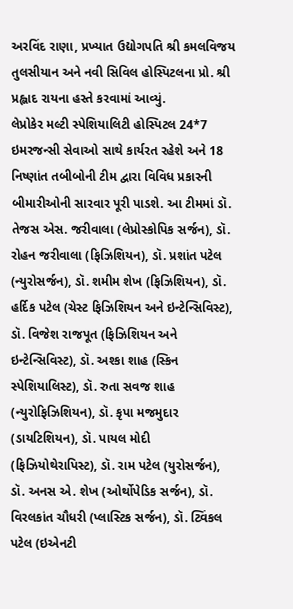અરવિંદ રાણા, પ્રખ્યાત ઉદ્યોગપતિ શ્રી કમલવિજય તુલસીયાન અને નવી સિવિલ હોસ્પિટલના પ્રો. શ્રી પ્રહ્લાદ રાયના હસ્તે કરવામાં આવ્યું.
લેપ્રોકેર મલ્ટી સ્પેશિયાલિટી હોસ્પિટલ 24*7 ઇમરજન્સી સેવાઓ સાથે કાર્યરત રહેશે અને 18 નિષ્ણાંત તબીબોની ટીમ દ્વારા વિવિધ પ્રકારની બીમારીઓની સારવાર પૂરી પાડશે. આ ટીમમાં ડૉ. તેજસ એસ. જરીવાલા (લેપ્રોસ્કોપિક સર્જન), ડૉ. રોહન જરીવાલા (ફિઝિશિયન), ડૉ. પ્રશાંત પટેલ (ન્યુરોસર્જન), ડૉ. શમીમ શેખ (ફિઝિશિયન), ડૉ. હર્દિક પટેલ (ચેસ્ટ ફિઝિશિયન અને ઇન્ટેન્સિવિસ્ટ), ડૉ. વિજેશ રાજપૂત (ફિઝિશિયન અને ઇન્ટેન્સિવિસ્ટ), ડૉ. અશ્કા શાહ (સ્કિન સ્પેશિયાલિસ્ટ), ડૉ. રુતા સવજ શાહ (ન્યુરોફિઝિશિયન), ડૉ. કૃપા મજમુદાર (ડાયટિશિયન), ડૉ. પાયલ મોદી (ફિઝિયોથેરાપિસ્ટ), ડૉ. રામ પટેલ (યુરોસર્જન), ડૉ. અનસ એ. શેખ (ઓર્થોપેડિક સર્જન), ડૉ. વિરલકાંત ચૌધરી (પ્લાસ્ટિક સર્જન), ડૉ. ટ્વિંકલ પટેલ (ઇએનટી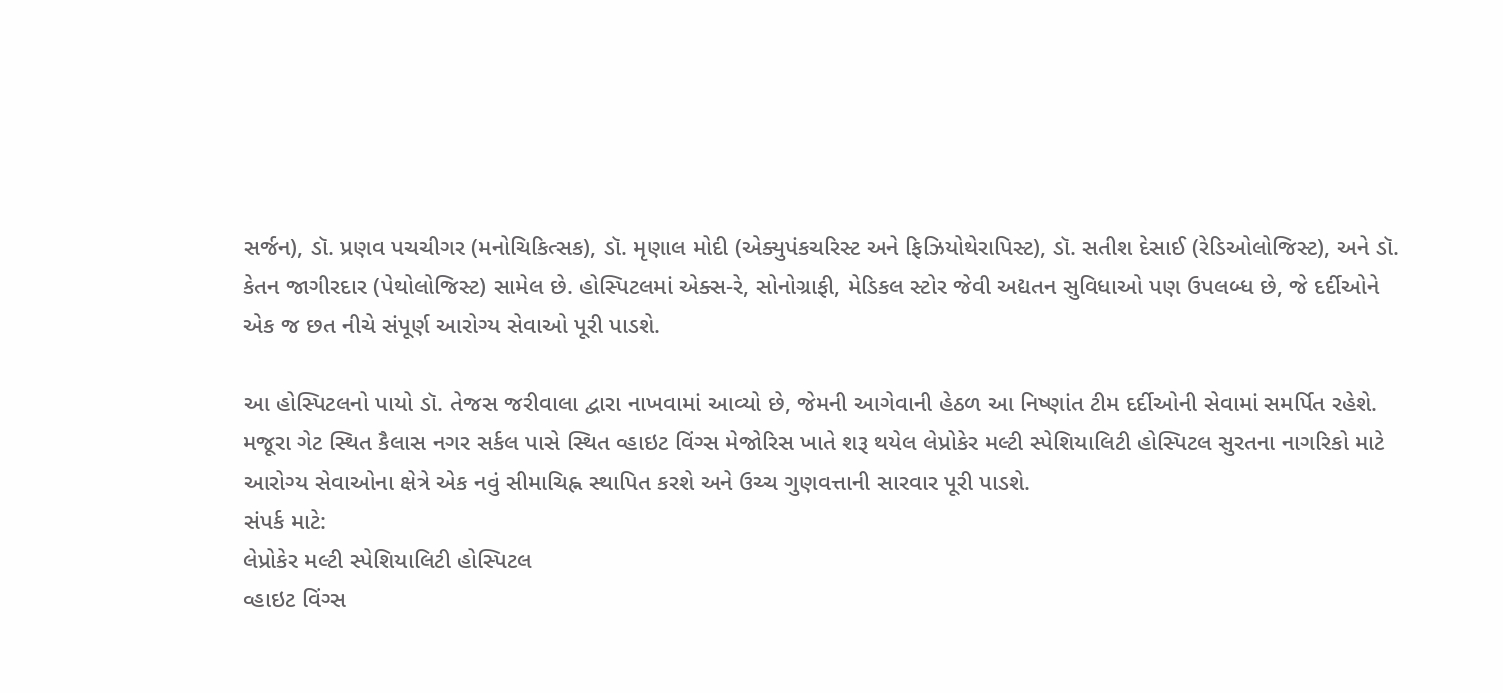સર્જન), ડૉ. પ્રણવ પચચીગર (મનોચિકિત્સક), ડૉ. મૃણાલ મોદી (એક્યુપંકચરિસ્ટ અને ફિઝિયોથેરાપિસ્ટ), ડૉ. સતીશ દેસાઈ (રેડિઓલોજિસ્ટ), અને ડૉ. કેતન જાગીરદાર (પેથોલોજિસ્ટ) સામેલ છે. હોસ્પિટલમાં એક્સ-રે, સોનોગ્રાફી, મેડિકલ સ્ટોર જેવી અદ્યતન સુવિધાઓ પણ ઉપલબ્ધ છે, જે દર્દીઓને એક જ છત નીચે સંપૂર્ણ આરોગ્ય સેવાઓ પૂરી પાડશે.

આ હોસ્પિટલનો પાયો ડૉ. તેજસ જરીવાલા દ્વારા નાખવામાં આવ્યો છે, જેમની આગેવાની હેઠળ આ નિષ્ણાંત ટીમ દર્દીઓની સેવામાં સમર્પિત રહેશે.
મજૂરા ગેટ સ્થિત કૈલાસ નગર સર્કલ પાસે સ્થિત વ્હાઇટ વિંગ્સ મેજોરિસ ખાતે શરૂ થયેલ લેપ્રોકેર મલ્ટી સ્પેશિયાલિટી હોસ્પિટલ સુરતના નાગરિકો માટે આરોગ્ય સેવાઓના ક્ષેત્રે એક નવું સીમાચિહ્ન સ્થાપિત કરશે અને ઉચ્ચ ગુણવત્તાની સારવાર પૂરી પાડશે.
સંપર્ક માટે:
લેપ્રોકેર મલ્ટી સ્પેશિયાલિટી હોસ્પિટલ
વ્હાઇટ વિંગ્સ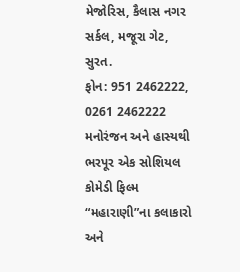મેજોરિસ, કૈલાસ નગર સર્કલ, મજૂરા ગેટ, સુરત.
ફોન: 951 2462222, 0261 2462222
મનોરંજન અને હાસ્યથી ભરપૂર એક સોશિયલ કોમેડી ફિલ્મ “મહારાણી”ના કલાકારો અને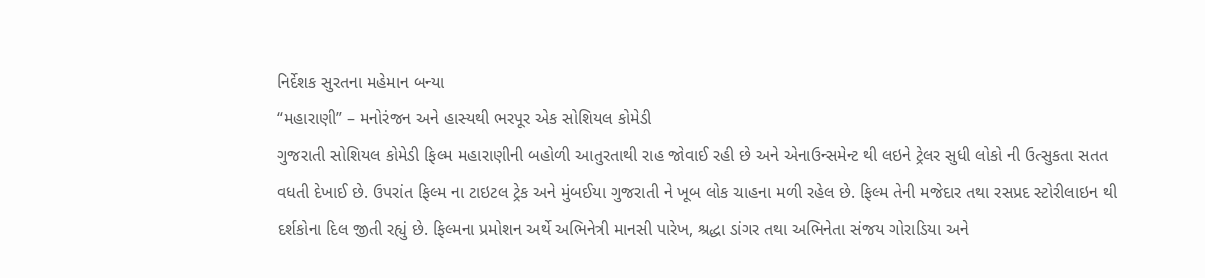નિર્દેશક સુરતના મહેમાન બન્યા
“મહારાણી” – મનોરંજન અને હાસ્યથી ભરપૂર એક સોશિયલ કોમેડી
ગુજરાતી સોશિયલ કોમેડી ફિલ્મ મહારાણીની બહોળી આતુરતાથી રાહ જોવાઈ રહી છે અને એનાઉન્સમેન્ટ થી લઇને ટ્રેલર સુધી લોકો ની ઉત્સુકતા સતત વધતી દેખાઈ છે. ઉપરાંત ફિલ્મ ના ટાઇટલ ટ્રેક અને મુંબઈયા ગુજરાતી ને ખૂબ લોક ચાહના મળી રહેલ છે. ફિલ્મ તેની મજેદાર તથા રસપ્રદ સ્ટોરીલાઇન થી દર્શકોના દિલ જીતી રહ્યું છે. ફિલ્મના પ્રમોશન અર્થે અભિનેત્રી માનસી પારેખ, શ્રદ્ધા ડાંગર તથા અભિનેતા સંજય ગોરાડિયા અને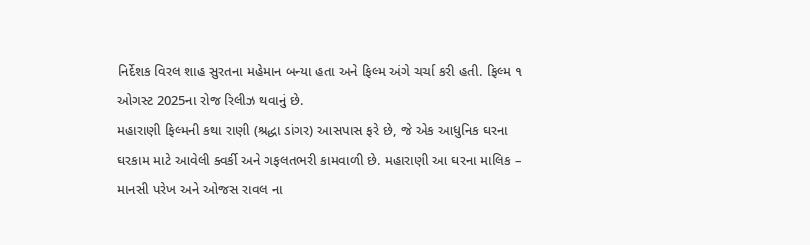નિર્દેશક વિરલ શાહ સુરતના મહેમાન બન્યા હતા અને ફિલ્મ અંગે ચર્ચા કરી હતી. ફિલ્મ ૧ ઓગસ્ટ 2025ના રોજ રિલીઝ થવાનું છે.
મહારાણી ફિલ્મની કથા રાણી (શ્રદ્ધા ડાંગર) આસપાસ ફરે છે, જે એક આધુનિક ઘરના ઘરકામ માટે આવેલી ક્વર્કી અને ગફલતભરી કામવાળી છે. મહારાણી આ ઘરના માલિક – માનસી પરેખ અને ઓજસ રાવલ ના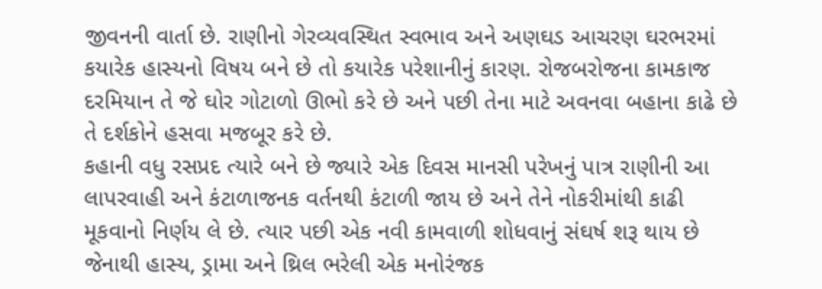જીવનની વાર્તા છે. રાણીનો ગેરવ્યવસ્થિત સ્વભાવ અને અણઘડ આચરણ ઘરભરમાં કયારેક હાસ્યનો વિષય બને છે તો કયારેક પરેશાનીનું કારણ. રોજબરોજના કામકાજ દરમિયાન તે જે ઘોર ગોટાળો ઊભો કરે છે અને પછી તેના માટે અવનવા બહાના કાઢે છે તે દર્શકોને હસવા મજબૂર કરે છે.
કહાની વધુ રસપ્રદ ત્યારે બને છે જ્યારે એક દિવસ માનસી પરેખનું પાત્ર રાણીની આ લાપરવાહી અને કંટાળાજનક વર્તનથી કંટાળી જાય છે અને તેને નોકરીમાંથી કાઢી મૂકવાનો નિર્ણય લે છે. ત્યાર પછી એક નવી કામવાળી શોધવાનું સંઘર્ષ શરૂ થાય છે જેનાથી હાસ્ય, ડ્રામા અને થ્રિલ ભરેલી એક મનોરંજક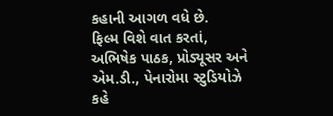કહાની આગળ વધે છે.
ફિલ્મ વિશે વાત કરતાં, અભિષેક પાઠક, પ્રોડ્યૂસર અને એમ.ડી., પેનારોમા સ્ટુડિયોઝે કહે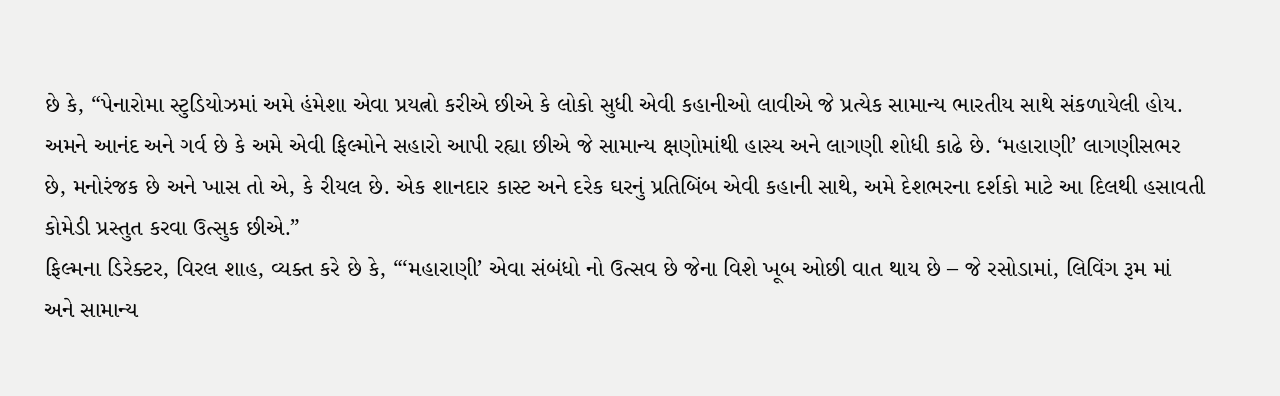છે કે, “પેનારોમા સ્ટુડિયોઝમાં અમે હંમેશા એવા પ્રયત્નો કરીએ છીએ કે લોકો સુધી એવી કહાનીઓ લાવીએ જે પ્રત્યેક સામાન્ય ભારતીય સાથે સંકળાયેલી હોય. અમને આનંદ અને ગર્વ છે કે અમે એવી ફિલ્મોને સહારો આપી રહ્યા છીએ જે સામાન્ય ક્ષણોમાંથી હાસ્ય અને લાગણી શોધી કાઢે છે. ‘મહારાણી’ લાગણીસભર છે, મનોરંજક છે અને ખાસ તો એ, કે રીયલ છે. એક શાનદાર કાસ્ટ અને દરેક ઘરનું પ્રતિબિંબ એવી કહાની સાથે, અમે દેશભરના દર્શકો માટે આ દિલથી હસાવતી કોમેડી પ્રસ્તુત કરવા ઉત્સુક છીએ.”
ફિલ્મના ડિરેક્ટર, વિરલ શાહ, વ્યક્ત કરે છે કે, “‘મહારાણી’ એવા સંબંધો નો ઉત્સવ છે જેના વિશે ખૂબ ઓછી વાત થાય છે – જે રસોડામાં, લિવિંગ રૂમ માં અને સામાન્ય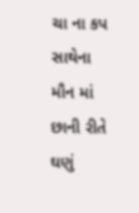ચા ના કપ સાથેના મૌન માં છાની રીતે ઘણું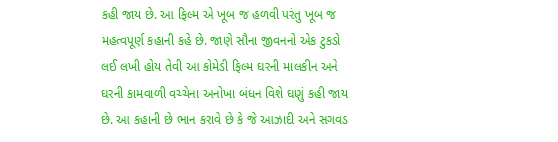કહી જાય છે. આ ફિલ્મ એ ખૂબ જ હળવી પરંતુ ખૂબ જ મહત્વપૂર્ણ કહાની કહે છે. જાણે સૌના જીવનનો એક ટુકડો લઈ લખી હોય તેવી આ કોમેડી ફિલ્મ ઘરની માલકીન અને ઘરની કામવાળી વચ્ચેના અનોખા બંધન વિશે ઘણું કહી જાય છે. આ કહાની છે ભાન કરાવે છે કે જે આઝાદી અને સગવડ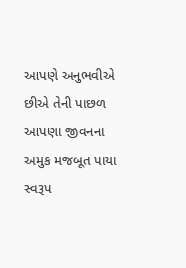આપણે અનુભવીએ છીએ તેની પાછળ આપણા જીવનના અમુક મજબૂત પાયા સ્વરૂપ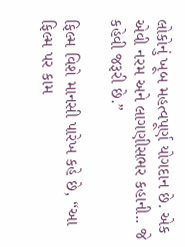લોકોનું ખૂબ મહત્વપૂર્ણ યોગદાન છે. એક એવી નરમ અને લાગણીસભર કહાની.. જે કહેવી જરૂરી છે.”

ફિલ્મ વિશે માનસી પારેખ કહે છે, “આ ફિલ્મ પર કામ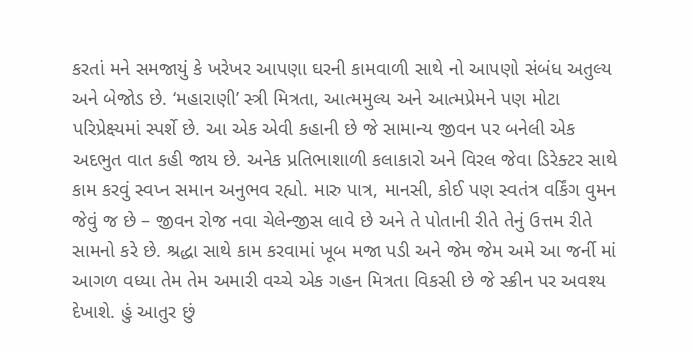કરતાં મને સમજાયું કે ખરેખર આપણા ઘરની કામવાળી સાથે નો આપણો સંબંધ અતુલ્ય અને બેજોડ છે. ‘મહારાણી’ સ્ત્રી મિત્રતા, આત્મમુલ્ય અને આત્મપ્રેમને પણ મોટા પરિપ્રેક્ષ્યમાં સ્પર્શે છે. આ એક એવી કહાની છે જે સામાન્ય જીવન પર બનેલી એક અદભુત વાત કહી જાય છે. અનેક પ્રતિભાશાળી કલાકારો અને વિરલ જેવા ડિરેક્ટર સાથે કામ કરવું સ્વપ્ન સમાન અનુભવ રહ્યો. મારુ પાત્ર, માનસી, કોઈ પણ સ્વતંત્ર વર્કિંગ વુમન જેવું જ છે – જીવન રોજ નવા ચેલેન્જીસ લાવે છે અને તે પોતાની રીતે તેનું ઉત્તમ રીતે સામનો કરે છે. શ્રદ્ધા સાથે કામ કરવામાં ખૂબ મજા પડી અને જેમ જેમ અમે આ જર્ની માં આગળ વધ્યા તેમ તેમ અમારી વચ્ચે એક ગહન મિત્રતા વિકસી છે જે સ્ક્રીન પર અવશ્ય દેખાશે. હું આતુર છું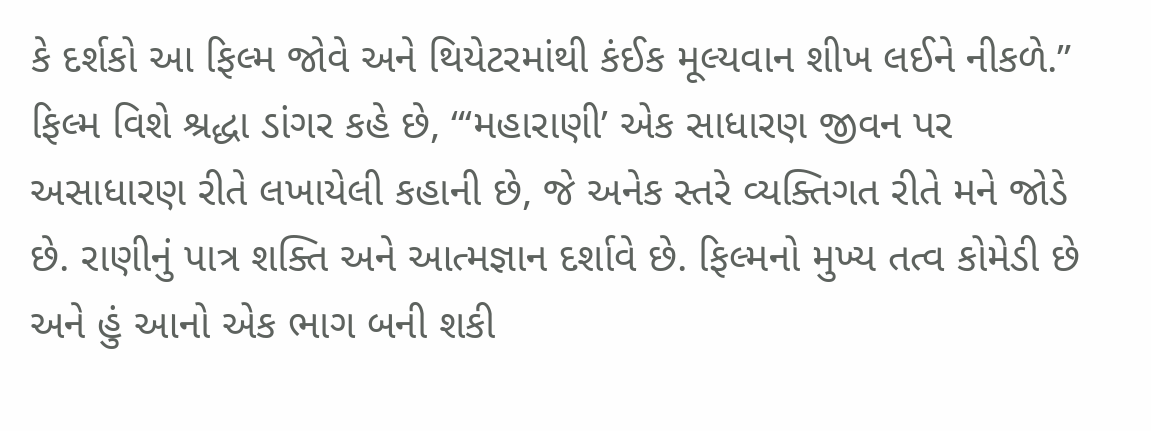કે દર્શકો આ ફિલ્મ જોવે અને થિયેટરમાંથી કંઈક મૂલ્યવાન શીખ લઈને નીકળે.”
ફિલ્મ વિશે શ્રદ્ધા ડાંગર કહે છે, “‘મહારાણી’ એક સાધારણ જીવન પર અસાધારણ રીતે લખાયેલી કહાની છે, જે અનેક સ્તરે વ્યક્તિગત રીતે મને જોડે છે. રાણીનું પાત્ર શક્તિ અને આત્મજ્ઞાન દર્શાવે છે. ફિલ્મનો મુખ્ય તત્વ કોમેડી છે અને હું આનો એક ભાગ બની શકી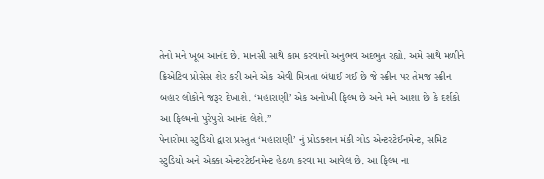તેનો મને ખૂબ આનંદ છે. માનસી સાથે કામ કરવાનો અનુભવ અદભુત રહ્યો. અમે સાથે મળીને ક્રિએટિવ પ્રોસેસ શેર કરી અને એક એવી મિત્રતા બંધાઈ ગઈ છે જે સ્ક્રીન પર તેમજ સ્ક્રીન બહાર લોકોને જરૂર દેખાશે. ‘મહારાણી’ એક અનોખી ફિલ્મ છે અને મને આશા છે કે દર્શકો આ ફિલ્મનો પુરેપુરો આનંદ લેશે.”
પેનારોમા સ્ટુડિયો દ્વારા પ્રસ્તુત ‘મહારાણી’ નું પ્રોડક્શન મંકી ગોડ એન્ટરટેઈનમેન્ટ, સમિટ સ્ટુડિયો અને એક્કા એન્ટરટેઈનમેન્ટ હેઠળ કરવા મા આવેલ છે. આ ફિલ્મ ના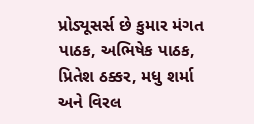પ્રોડ્યૂસર્સ છે કુમાર મંગત પાઠક, અભિષેક પાઠક, પ્રિતેશ ઠક્કર, મધુ શર્મા અને વિરલ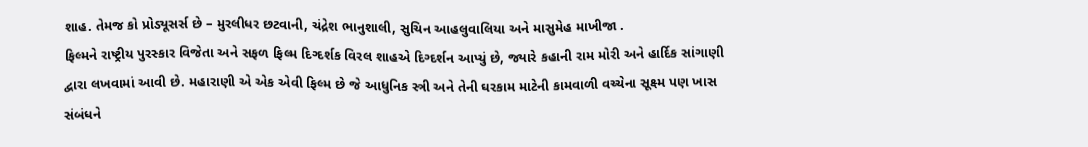શાહ. તેમજ કો પ્રોડ્યૂસર્સ છે – મુરલીધર છટવાની, ચંદ્રેશ ભાનુશાલી, સુચિન આહલુવાલિયા અને માસુમેહ માખીજા .
ફિલ્મને રાષ્ટ્રીય પુરસ્કાર વિજેતા અને સફળ ફિલ્મ દિગ્દર્શક વિરલ શાહએ દિગ્દર્શન આપ્યું છે, જ્યારે કહાની રામ મોરી અને હાર્દિક સાંગાણી દ્વારા લખવામાં આવી છે. મહારાણી એ એક એવી ફિલ્મ છે જે આધુનિક સ્ત્રી અને તેની ઘરકામ માટેની કામવાળી વચ્ચેના સૂક્ષ્મ પણ ખાસ સંબંધને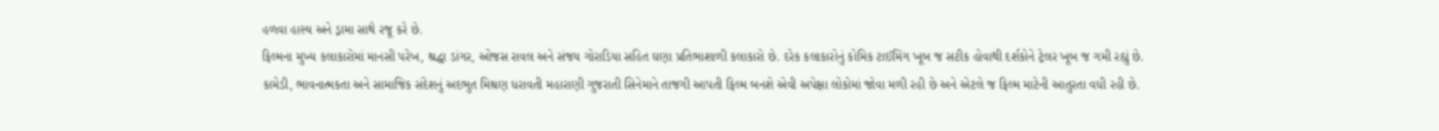હળવા હાસ્ય અને ડ્રામા સાથે રજૂ કરે છે.
ફિલ્મના મુખ્ય કલાકારોમાં માનસી પરેખ, શ્રદ્ધા ડાંગર, ઓજસ રાવલ અને સંજય ગોરાડિયા સહિત ઘણા પ્રતિભાશાળી કલાકારો છે. દરેક કલાકારોનું કોમિક ટાઈમિંગ ખૂબ જ સટીક હોવાથી દર્શકોને ટ્રેલર ખૂબ જ ગમી રહ્યું છે.
કામેડી, ભાવનાત્મકતા અને સામાજિક સંદેશનું અદભુત મિશ્રણ ધરાવતી મહારાણી ગુજરાતી સિનેમાને તાજગી આપતી ફિલ્મ બનશે એવી અપેક્ષા લોકોમાં જોવા મળી રહી છે અને એટલે જ ફિલ્મ માટેની આતુરતા વધી રહી છે.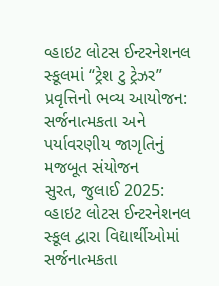વ્હાઇટ લોટસ ઈન્ટરનેશનલ સ્કૂલમાં “ટ્રેશ ટુ ટ્રેઝર” પ્રવૃત્તિનો ભવ્ય આયોજન: સર્જનાત્મકતા અને પર્યાવરણીય જાગૃતિનું મજબૂત સંયોજન
સુરત, જુલાઈ 2025: વ્હાઇટ લોટસ ઈન્ટરનેશનલ સ્કૂલ દ્વારા વિદ્યાર્થીઓમાં સર્જનાત્મકતા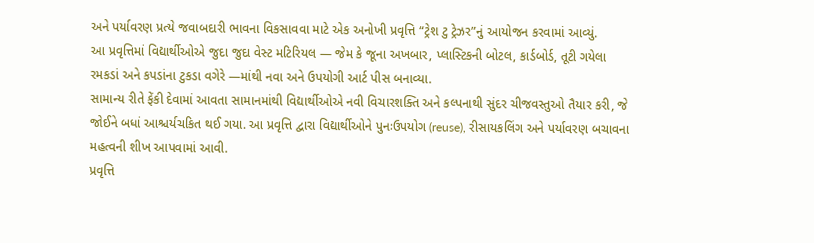અને પર્યાવરણ પ્રત્યે જવાબદારી ભાવના વિકસાવવા માટે એક અનોખી પ્રવૃત્તિ “ટ્રેશ ટુ ટ્રેઝર”નું આયોજન કરવામાં આવ્યું.
આ પ્રવૃત્તિમાં વિદ્યાર્થીઓએ જુદા જુદા વેસ્ટ મટિરિયલ — જેમ કે જૂના અખબાર, પ્લાસ્ટિકની બોટલ, કાર્ડબોર્ડ, તૂટી ગયેલા રમકડાં અને કપડાંના ટુકડા વગેરે —માંથી નવા અને ઉપયોગી આર્ટ પીસ બનાવ્યા.
સામાન્ય રીતે ફેંકી દેવામાં આવતા સામાનમાંથી વિદ્યાર્થીઓએ નવી વિચારશક્તિ અને કલ્પનાથી સુંદર ચીજવસ્તુઓ તૈયાર કરી, જે જોઈને બધાં આશ્ચર્યચકિત થઈ ગયા. આ પ્રવૃત્તિ દ્વારા વિદ્યાર્થીઓને પુનઃઉપયોગ (reuse), રીસાયકલિંગ અને પર્યાવરણ બચાવના મહત્વની શીખ આપવામાં આવી.
પ્રવૃત્તિ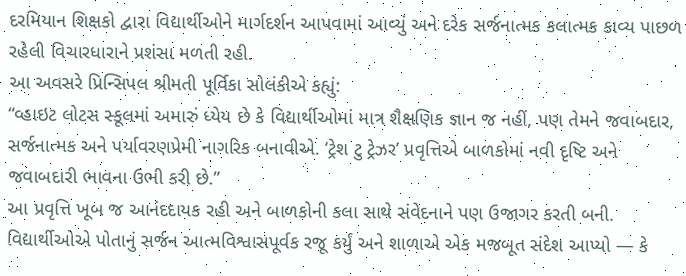દરમિયાન શિક્ષકો દ્વારા વિદ્યાર્થીઓને માર્ગદર્શન આપવામાં આવ્યું અને દરેક સર્જનાત્મક કલાત્મક કાવ્ય પાછળ રહેલી વિચારધારાને પ્રશંસા મળતી રહી.
આ અવસરે પ્રિન્સિપલ શ્રીમતી પૂર્વિકા સોલંકીએ કહ્યું:
“વ્હાઇટ લોટસ સ્કૂલમાં અમારું ધ્યેય છે કે વિદ્યાર્થીઓમાં માત્ર શૈક્ષણિક જ્ઞાન જ નહીં, પણ તેમને જવાબદાર, સર્જનાત્મક અને પર્યાવરણપ્રેમી નાગરિક બનાવીએ. ‘ટ્રેશ ટુ ટ્રેઝર’ પ્રવૃત્તિએ બાળકોમાં નવી દૃષ્ટિ અને જવાબદારી ભાવના ઉભી કરી છે.”
આ પ્રવૃત્તિ ખૂબ જ આનંદદાયક રહી અને બાળકોની કલા સાથે સંવેદનાને પણ ઉજાગર કરતી બની. વિદ્યાર્થીઓએ પોતાનું સર્જન આત્મવિશ્વાસપૂર્વક રજૂ કર્યું અને શાળાએ એક મજબૂત સંદેશ આપ્યો — કે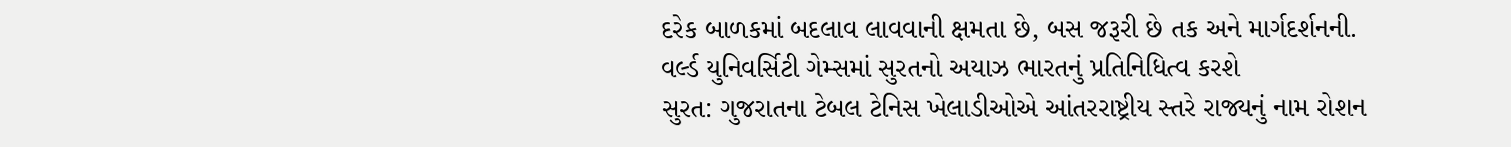દરેક બાળકમાં બદલાવ લાવવાની ક્ષમતા છે, બસ જરૂરી છે તક અને માર્ગદર્શનની.
વર્લ્ડ યુનિવર્સિટી ગેમ્સમાં સુરતનો અયાઝ ભારતનું પ્રતિનિધિત્વ કરશે
સુરત: ગુજરાતના ટેબલ ટેનિસ ખેલાડીઓએ આંતરરાષ્ટ્રીય સ્તરે રાજ્યનું નામ રોશન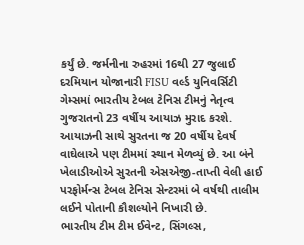કર્યું છે. જર્મનીના રુહરમાં 16થી 27 જુલાઈ દરમિયાન યોજાનારી FISU વર્લ્ડ યુનિવર્સિટી ગેમ્સમાં ભારતીય ટેબલ ટેનિસ ટીમનું નેતૃત્વ ગુજરાતનો 23 વર્ષીય આયાઝ મુરાદ કરશે. આયાઝની સાથે સુરતના જ 20 વર્ષીય દેવર્ષ વાઘેલાએ પણ ટીમમાં સ્થાન મેળવ્યું છે. આ બંને ખેલાડીઓએ સુરતની એસએજી-તાપ્તી વેલી હાઈ પરફોર્મન્સ ટેબલ ટેનિસ સેન્ટરમાં બે વર્ષથી તાલીમ લઈને પોતાની કૌશલ્યોને નિખારી છે.
ભારતીય ટીમ ટીમ ઈવેન્ટ, સિંગલ્સ,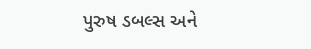પુરુષ ડબલ્સ અને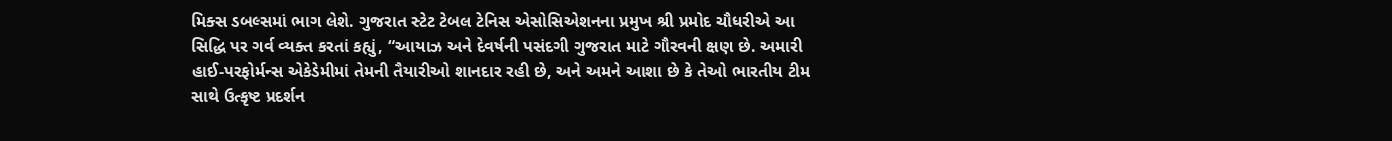મિક્સ ડબલ્સમાં ભાગ લેશે. ગુજરાત સ્ટેટ ટેબલ ટેનિસ એસોસિએશનના પ્રમુખ શ્રી પ્રમોદ ચૌધરીએ આ સિદ્ધિ પર ગર્વ વ્યક્ત કરતાં કહ્યું, “આયાઝ અને દેવર્ષની પસંદગી ગુજરાત માટે ગૌરવની ક્ષણ છે. અમારી હાઈ-પરફોર્મન્સ એકેડેમીમાં તેમની તૈયારીઓ શાનદાર રહી છે, અને અમને આશા છે કે તેઓ ભારતીય ટીમ સાથે ઉત્કૃષ્ટ પ્રદર્શન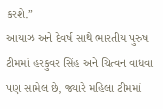કરશે.”
આયાઝ અને દેવર્ષ સાથે ભારતીય પુરુષ ટીમમાં હરકુવર સિંહ અને ચિત્વન વાધવા પણ સામેલ છે, જ્યારે મહિલા ટીમમાં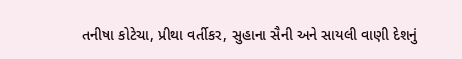તનીષા કોટેચા, પ્રીથા વર્તીકર, સુહાના સૈની અને સાયલી વાણી દેશનું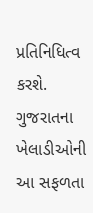પ્રતિનિધિત્વ કરશે. ગુજરાતના ખેલાડીઓની આ સફળતા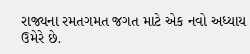રાજ્યના રમતગમત જગત માટે એક નવો અધ્યાય ઉમેરે છે.